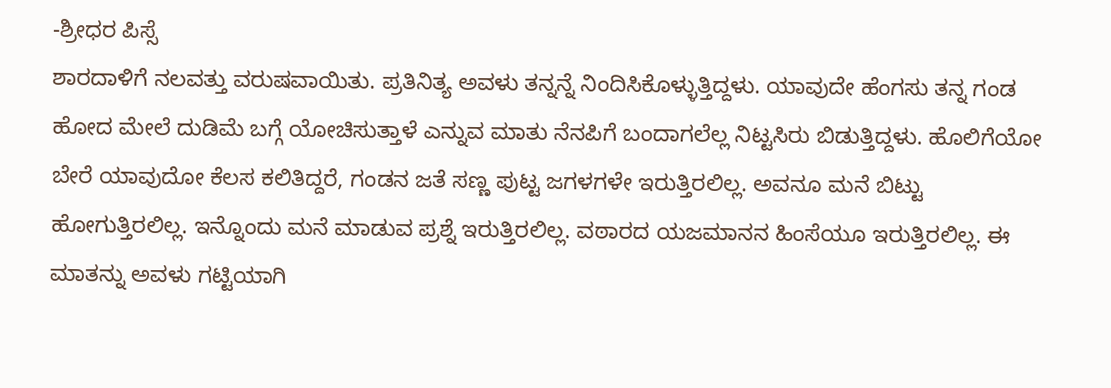-ಶ್ರೀಧರ ಪಿಸ್ಸೆ
ಶಾರದಾಳಿಗೆ ನಲವತ್ತು ವರುಷವಾಯಿತು. ಪ್ರತಿನಿತ್ಯ ಅವಳು ತನ್ನನ್ನೆ ನಿಂದಿಸಿಕೊಳ್ಳುತ್ತಿದ್ದಳು. ಯಾವುದೇ ಹೆಂಗಸು ತನ್ನ ಗಂಡ ಹೋದ ಮೇಲೆ ದುಡಿಮೆ ಬಗ್ಗೆ ಯೋಚಿಸುತ್ತಾಳೆ ಎನ್ನುವ ಮಾತು ನೆನಪಿಗೆ ಬಂದಾಗಲೆಲ್ಲ ನಿಟ್ಟಸಿರು ಬಿಡುತ್ತಿದ್ದಳು. ಹೊಲಿಗೆಯೋ ಬೇರೆ ಯಾವುದೋ ಕೆಲಸ ಕಲಿತಿದ್ದರೆ, ಗಂಡನ ಜತೆ ಸಣ್ಣ ಪುಟ್ಟ ಜಗಳಗಳೇ ಇರುತ್ತಿರಲಿಲ್ಲ. ಅವನೂ ಮನೆ ಬಿಟ್ಟು ಹೋಗುತ್ತಿರಲಿಲ್ಲ. ಇನ್ನೊಂದು ಮನೆ ಮಾಡುವ ಪ್ರಶ್ನೆ ಇರುತ್ತಿರಲಿಲ್ಲ. ವಠಾರದ ಯಜಮಾನನ ಹಿಂಸೆಯೂ ಇರುತ್ತಿರಲಿಲ್ಲ. ಈ ಮಾತನ್ನು ಅವಳು ಗಟ್ಟಿಯಾಗಿ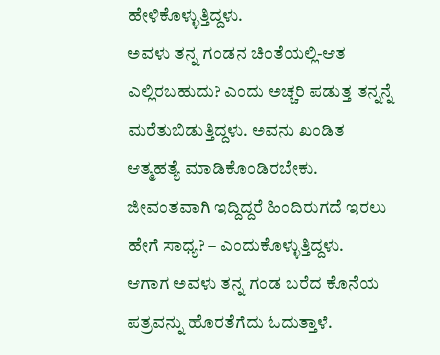ಹೇಳಿಕೊಳ್ಳುತ್ತಿದ್ದಳು.
ಅವಳು ತನ್ನ ಗಂಡನ ಚಿಂತೆಯಲ್ಲಿ-ಆತ ಎಲ್ಲಿರಬಹುದು? ಎಂದು ಅಚ್ಚರಿ ಪಡುತ್ತ ತನ್ನನ್ನೆ ಮರೆತುಬಿಡುತ್ತಿದ್ದಳು. ಅವನು ಖಂಡಿತ ಆತ್ಮಹತ್ಯೆ ಮಾಡಿಕೊಂಡಿರಬೇಕು. ಜೀವಂತವಾಗಿ ಇದ್ದಿದ್ದರೆ ಹಿಂದಿರುಗದೆ ಇರಲು ಹೇಗೆ ಸಾಧ್ಯ? – ಎಂದುಕೊಳ್ಳುತ್ತಿದ್ದಳು.
ಆಗಾಗ ಅವಳು ತನ್ನ ಗಂಡ ಬರೆದ ಕೊನೆಯ ಪತ್ರವನ್ನು ಹೊರತೆಗೆದು ಓದುತ್ತಾಳೆ.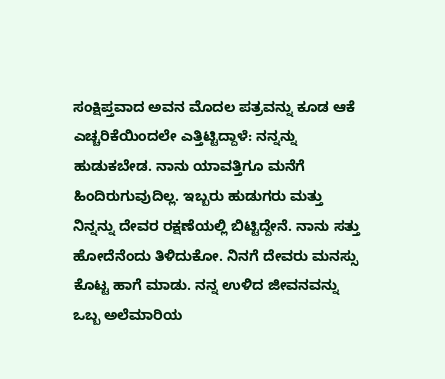ಸಂಕ್ಷಿಪ್ತವಾದ ಅವನ ಮೊದಲ ಪತ್ರವನ್ನು ಕೂಡ ಆಕೆ ಎಚ್ಚರಿಕೆಯಿಂದಲೇ ಎತ್ತಿಟ್ಟಿದ್ದಾಳೆ: ನನ್ನನ್ನು ಹುಡುಕಬೇಡ. ನಾನು ಯಾವತ್ತಿಗೂ ಮನೆಗೆ ಹಿಂದಿರುಗುವುದಿಲ್ಲ. ಇಬ್ಬರು ಹುಡುಗರು ಮತ್ತು ನಿನ್ನನ್ನು ದೇವರ ರಕ್ಷಣೆಯಲ್ಲಿ ಬಿಟ್ಟಿದ್ದೇನೆ. ನಾನು ಸತ್ತು ಹೋದೆನೆಂದು ತಿಳಿದುಕೋ. ನಿನಗೆ ದೇವರು ಮನಸ್ಸು ಕೊಟ್ಟ ಹಾಗೆ ಮಾಡು. ನನ್ನ ಉಳಿದ ಜೀವನವನ್ನು ಒಬ್ಬ ಅಲೆಮಾರಿಯ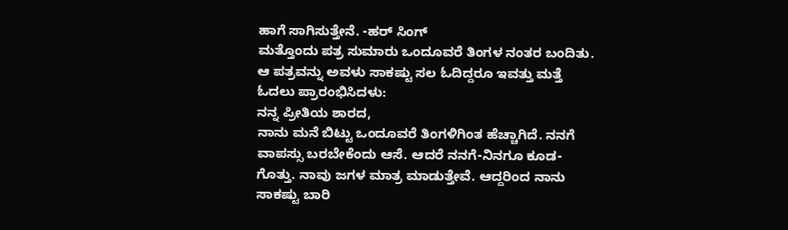ಹಾಗೆ ಸಾಗಿಸುತ್ತೇನೆ. -ಹರ್ ಸಿಂಗ್
ಮತ್ತೊಂದು ಪತ್ರ ಸುಮಾರು ಒಂದೂವರೆ ತಿಂಗಳ ನಂತರ ಬಂದಿತು. ಆ ಪತ್ರವನ್ನು ಅವಳು ಸಾಕಷ್ಟು ಸಲ ಓದಿದ್ದರೂ ಇವತ್ತು ಮತ್ತೆ ಓದಲು ಪ್ರಾರಂಭಿಸಿದಳು:
ನನ್ನ ಪ್ರೀತಿಯ ಶಾರದ,
ನಾನು ಮನೆ ಬಿಟ್ಟು ಒಂದೂವರೆ ತಿಂಗಳಿಗಿಂತ ಹೆಚ್ಚಾಗಿದೆ. ನನಗೆ ವಾಪಸ್ಸು ಬರಬೇಕೆಂದು ಆಸೆ. ಆದರೆ ನನಗೆ-ನಿನಗೂ ಕೂಡ-ಗೊತ್ತು. ನಾವು ಜಗಳ ಮಾತ್ರ ಮಾಡುತ್ತೇವೆ. ಆದ್ದರಿಂದ ನಾನು ಸಾಕಷ್ಟು ಬಾರಿ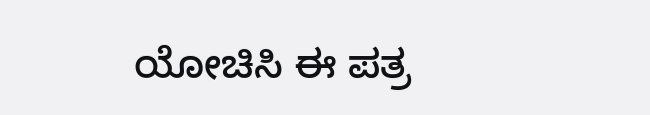ಯೋಚಿಸಿ ಈ ಪತ್ರ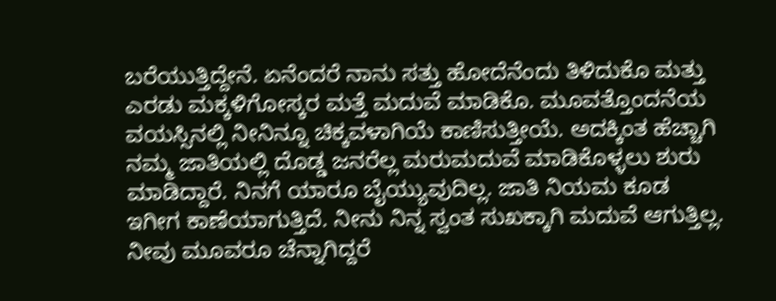ಬರೆಯುತ್ತಿದ್ದೇನೆ. ಏನೆಂದರೆ ನಾನು ಸತ್ತು ಹೋದೆನೆಂದು ತಿಳಿದುಕೊ ಮತ್ತು ಎರಡು ಮಕ್ಕಳಿಗೋಸ್ಕರ ಮತ್ತೆ ಮದುವೆ ಮಾಡಿಕೊ. ಮೂವತ್ತೊಂದನೆಯ ವಯಸ್ಸಿನಲ್ಲಿ ನೀನಿನ್ನೂ ಚಿಕ್ಕವಳಾಗಿಯೆ ಕಾಣಿಸುತ್ತೀಯೆ. ಅದಕ್ಕಿಂತ ಹೆಚ್ಚಾಗಿ ನಮ್ಮ ಜಾತಿಯಲ್ಲಿ ದೊಡ್ಡ ಜನರೆಲ್ಲ ಮರುಮದುವೆ ಮಾಡಿಕೊಳ್ಳಲು ಶುರು ಮಾಡಿದ್ದಾರೆ. ನಿನಗೆ ಯಾರೂ ಬೈಯ್ಯುವುದಿಲ್ಲ. ಜಾತಿ ನಿಯಮ ಕೂಡ ಇಗೀಗ ಕಾಣೆಯಾಗುತ್ತಿದೆ. ನೀನು ನಿನ್ನ ಸ್ವಂತ ಸುಖಕ್ಕಾಗಿ ಮದುವೆ ಆಗುತ್ತಿಲ್ಲ. ನೀವು ಮೂವರೂ ಚೆನ್ನಾಗಿದ್ದರೆ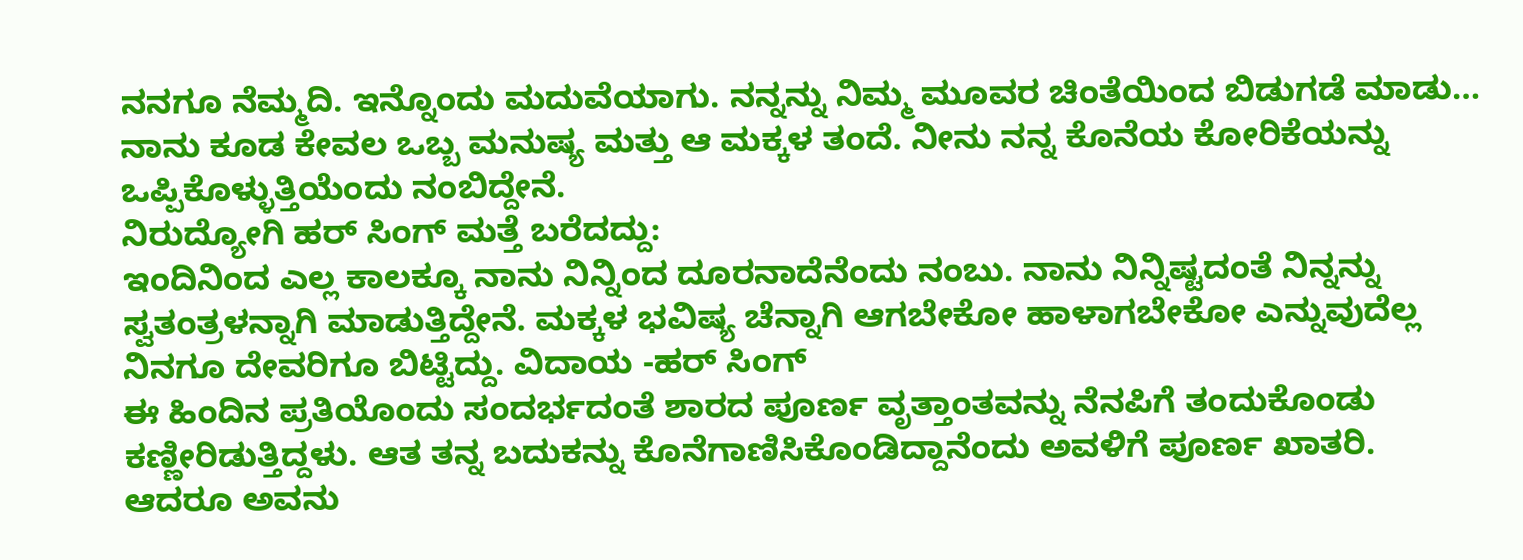ನನಗೂ ನೆಮ್ಮದಿ. ಇನ್ನೊಂದು ಮದುವೆಯಾಗು. ನನ್ನನ್ನು ನಿಮ್ಮ ಮೂವರ ಚಿಂತೆಯಿಂದ ಬಿಡುಗಡೆ ಮಾಡು… ನಾನು ಕೂಡ ಕೇವಲ ಒಬ್ಬ ಮನುಷ್ಯ ಮತ್ತು ಆ ಮಕ್ಕಳ ತಂದೆ. ನೀನು ನನ್ನ ಕೊನೆಯ ಕೋರಿಕೆಯನ್ನು ಒಪ್ಪಿಕೊಳ್ಳುತ್ತಿಯೆಂದು ನಂಬಿದ್ದೇನೆ.
ನಿರುದ್ಯೋಗಿ ಹರ್ ಸಿಂಗ್ ಮತ್ತೆ ಬರೆದದ್ದು:
ಇಂದಿನಿಂದ ಎಲ್ಲ ಕಾಲಕ್ಕೂ ನಾನು ನಿನ್ನಿಂದ ದೂರನಾದೆನೆಂದು ನಂಬು. ನಾನು ನಿನ್ನಿಷ್ಟದಂತೆ ನಿನ್ನನ್ನು ಸ್ವತಂತ್ರಳನ್ನಾಗಿ ಮಾಡುತ್ತಿದ್ದೇನೆ. ಮಕ್ಕಳ ಭವಿಷ್ಯ ಚೆನ್ನಾಗಿ ಆಗಬೇಕೋ ಹಾಳಾಗಬೇಕೋ ಎನ್ನುವುದೆಲ್ಲ ನಿನಗೂ ದೇವರಿಗೂ ಬಿಟ್ಟಿದ್ದು. ವಿದಾಯ -ಹರ್ ಸಿಂಗ್
ಈ ಹಿಂದಿನ ಪ್ರತಿಯೊಂದು ಸಂದರ್ಭದಂತೆ ಶಾರದ ಪೂರ್ಣ ವೃತ್ತಾಂತವನ್ನು ನೆನಪಿಗೆ ತಂದುಕೊಂಡು ಕಣ್ಣೀರಿಡುತ್ತಿದ್ದಳು. ಆತ ತನ್ನ ಬದುಕನ್ನು ಕೊನೆಗಾಣಿಸಿಕೊಂಡಿದ್ದಾನೆಂದು ಅವಳಿಗೆ ಪೂರ್ಣ ಖಾತರಿ.
ಆದರೂ ಅವನು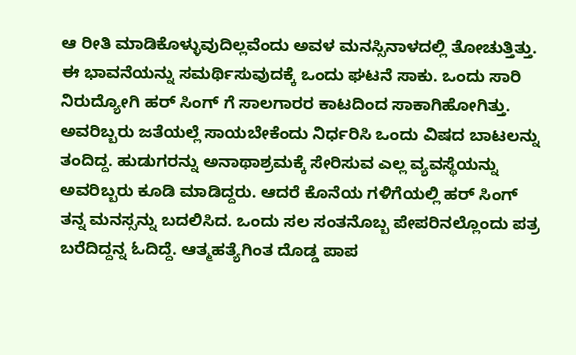ಆ ರೀತಿ ಮಾಡಿಕೊಳ್ಳುವುದಿಲ್ಲವೆಂದು ಅವಳ ಮನಸ್ಸಿನಾಳದಲ್ಲಿ ತೋಚುತ್ತಿತ್ತು. ಈ ಭಾವನೆಯನ್ನು ಸಮರ್ಥಿಸುವುದಕ್ಕೆ ಒಂದು ಘಟನೆ ಸಾಕು. ಒಂದು ಸಾರಿ ನಿರುದ್ಯೋಗಿ ಹರ್ ಸಿಂಗ್ ಗೆ ಸಾಲಗಾರರ ಕಾಟದಿಂದ ಸಾಕಾಗಿಹೋಗಿತ್ತು. ಅವರಿಬ್ಬರು ಜತೆಯಲ್ಲೆ ಸಾಯಬೇಕೆಂದು ನಿರ್ಧರಿಸಿ ಒಂದು ವಿಷದ ಬಾಟಲನ್ನು ತಂದಿದ್ದ. ಹುಡುಗರನ್ನು ಅನಾಥಾಶ್ರಮಕ್ಕೆ ಸೇರಿಸುವ ಎಲ್ಲ ವ್ಯವಸ್ಥೆಯನ್ನು ಅವರಿಬ್ಬರು ಕೂಡಿ ಮಾಡಿದ್ದರು. ಆದರೆ ಕೊನೆಯ ಗಳಿಗೆಯಲ್ಲಿ ಹರ್ ಸಿಂಗ್ ತನ್ನ ಮನಸ್ಸನ್ನು ಬದಲಿಸಿದ. ಒಂದು ಸಲ ಸಂತನೊಬ್ಬ ಪೇಪರಿನಲ್ಲೊಂದು ಪತ್ರ ಬರೆದಿದ್ದನ್ನ ಓದಿದ್ದೆ. ಆತ್ಮಹತ್ಯೆಗಿಂತ ದೊಡ್ಡ ಪಾಪ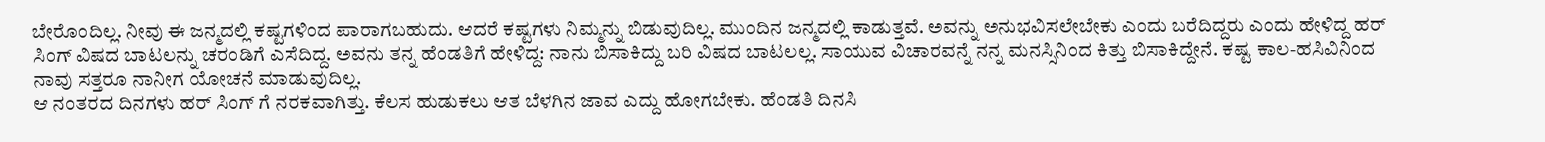ಬೇರೊಂದಿಲ್ಲ. ನೀವು ಈ ಜನ್ಮದಲ್ಲಿ ಕಷ್ಟಗಳಿಂದ ಪಾರಾಗಬಹುದು. ಆದರೆ ಕಷ್ಟಗಳು ನಿಮ್ಮನ್ನು ಬಿಡುವುದಿಲ್ಲ. ಮುಂದಿನ ಜನ್ಮದಲ್ಲಿ ಕಾಡುತ್ತವೆ. ಅವನ್ನು ಅನುಭವಿಸಲೇಬೇಕು ಎಂದು ಬರೆದಿದ್ದರು ಎಂದು ಹೇಳಿದ್ದ ಹರ್ ಸಿಂಗ್ ವಿಷದ ಬಾಟಲನ್ನು ಚರಂಡಿಗೆ ಎಸೆದಿದ್ದ. ಅವನು ತನ್ನ ಹೆಂಡತಿಗೆ ಹೇಳಿದ್ದ: ನಾನು ಬಿಸಾಕಿದ್ದು ಬರಿ ವಿಷದ ಬಾಟಲಲ್ಲ. ಸಾಯುವ ವಿಚಾರವನ್ನೆ ನನ್ನ ಮನಸ್ಸಿನಿಂದ ಕಿತ್ತು ಬಿಸಾಕಿದ್ದೇನೆ. ಕಷ್ಟ ಕಾಲ-ಹಸಿವಿನಿಂದ ನಾವು ಸತ್ತರೂ ನಾನೀಗ ಯೋಚನೆ ಮಾಡುವುದಿಲ್ಲ.
ಆ ನಂತರದ ದಿನಗಳು ಹರ್ ಸಿಂಗ್ ಗೆ ನರಕವಾಗಿತ್ತು. ಕೆಲಸ ಹುಡುಕಲು ಆತ ಬೆಳಗಿನ ಜಾವ ಎದ್ದು ಹೋಗಬೇಕು. ಹೆಂಡತಿ ದಿನಸಿ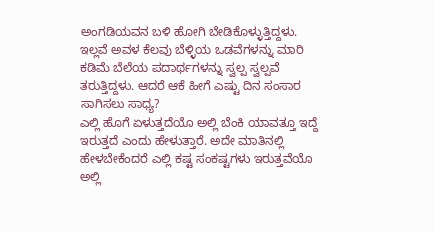ಅಂಗಡಿಯವನ ಬಳಿ ಹೋಗಿ ಬೇಡಿಕೊಳ್ಳುತ್ತಿದ್ದಳು. ಇಲ್ಲವೆ ಅವಳ ಕೆಲವು ಬೆಳ್ಳಿಯ ಒಡವೆಗಳನ್ನು ಮಾರಿ ಕಡಿಮೆ ಬೆಲೆಯ ಪದಾರ್ಥಗಳನ್ನು ಸ್ವಲ್ಪ ಸ್ವಲ್ಪವೆ ತರುತ್ತಿದ್ದಳು. ಆದರೆ ಆಕೆ ಹೀಗೆ ಎಷ್ಟು ದಿನ ಸಂಸಾರ ಸಾಗಿಸಲು ಸಾಧ್ಯ?
ಎಲ್ಲಿ ಹೊಗೆ ಏಳುತ್ತದೆಯೊ ಅಲ್ಲಿ ಬೆಂಕಿ ಯಾವತ್ತೂ ಇದ್ದೆ ಇರುತ್ತದೆ ಎಂದು ಹೇಳುತ್ತಾರೆ. ಅದೇ ಮಾತಿನಲ್ಲಿ ಹೇಳಬೇಕೆಂದರೆ ಎಲ್ಲಿ ಕಷ್ಟ ಸಂಕಷ್ಟಗಳು ಇರುತ್ತವೆಯೊ ಅಲ್ಲಿ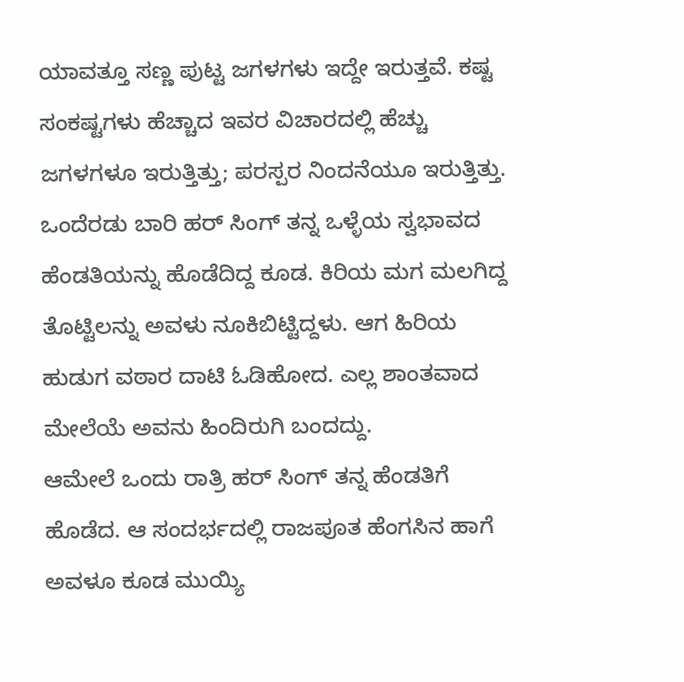ಯಾವತ್ತೂ ಸಣ್ಣ ಪುಟ್ಟ ಜಗಳಗಳು ಇದ್ದೇ ಇರುತ್ತವೆ. ಕಷ್ಟ ಸಂಕಷ್ಟಗಳು ಹೆಚ್ಚಾದ ಇವರ ವಿಚಾರದಲ್ಲಿ ಹೆಚ್ಚು ಜಗಳಗಳೂ ಇರುತ್ತಿತ್ತು; ಪರಸ್ಪರ ನಿಂದನೆಯೂ ಇರುತ್ತಿತ್ತು. ಒಂದೆರಡು ಬಾರಿ ಹರ್ ಸಿಂಗ್ ತನ್ನ ಒಳ್ಳೆಯ ಸ್ವಭಾವದ ಹೆಂಡತಿಯನ್ನು ಹೊಡೆದಿದ್ದ ಕೂಡ. ಕಿರಿಯ ಮಗ ಮಲಗಿದ್ದ ತೊಟ್ಟಿಲನ್ನು ಅವಳು ನೂಕಿಬಿಟ್ಟಿದ್ದಳು. ಆಗ ಹಿರಿಯ ಹುಡುಗ ವಠಾರ ದಾಟಿ ಓಡಿಹೋದ. ಎಲ್ಲ ಶಾಂತವಾದ ಮೇಲೆಯೆ ಅವನು ಹಿಂದಿರುಗಿ ಬಂದದ್ದು.
ಆಮೇಲೆ ಒಂದು ರಾತ್ರಿ ಹರ್ ಸಿಂಗ್ ತನ್ನ ಹೆಂಡತಿಗೆ ಹೊಡೆದ. ಆ ಸಂದರ್ಭದಲ್ಲಿ ರಾಜಪೂತ ಹೆಂಗಸಿನ ಹಾಗೆ ಅವಳೂ ಕೂಡ ಮುಯ್ಯಿ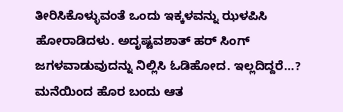ತೀರಿಸಿಕೊಳ್ಳುವಂತೆ ಒಂದು ಇಕ್ಕಳವನ್ನು ಝಳಪಿಸಿ ಹೋರಾಡಿದಳು. ಅದೃಷ್ಟವಶಾತ್ ಹರ್ ಸಿಂಗ್ ಜಗಳವಾಡುವುದನ್ನು ನಿಲ್ಲಿಸಿ ಓಡಿಹೋದ. ಇಲ್ಲದಿದ್ದರೆ…?
ಮನೆಯಿಂದ ಹೊರ ಬಂದು ಆತ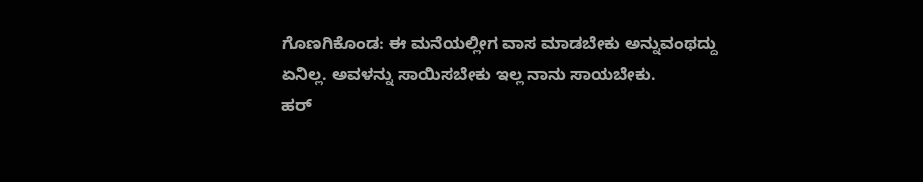ಗೊಣಗಿಕೊಂಡ: ಈ ಮನೆಯಲ್ಲೀಗ ವಾಸ ಮಾಡಬೇಕು ಅನ್ನುವಂಥದ್ದು ಏನಿಲ್ಲ. ಅವಳನ್ನು ಸಾಯಿಸಬೇಕು ಇಲ್ಲ ನಾನು ಸಾಯಬೇಕು.
ಹರ್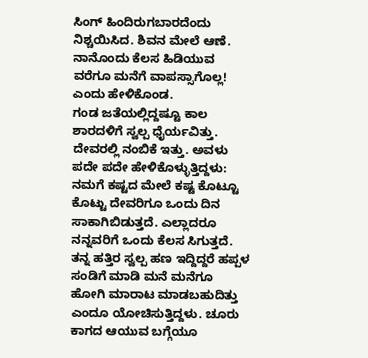ಸಿಂಗ್ ಹಿಂದಿರುಗಬಾರದೆಂದು ನಿಶ್ಚಯಿಸಿದ. ಶಿವನ ಮೇಲೆ ಆಣೆ. ನಾನೊಂದು ಕೆಲಸ ಹಿಡಿಯುವ ವರೆಗೂ ಮನೆಗೆ ವಾಪಸ್ಸಾಗೊಲ್ಲ! ಎಂದು ಹೇಳಿಕೊಂಡ.
ಗಂಡ ಜತೆಯಲ್ಲಿದ್ದಷ್ಟೂ ಕಾಲ ಶಾರದಳಿಗೆ ಸ್ವಲ್ಪ ಧೈರ್ಯವಿತ್ತು. ದೇವರಲ್ಲಿ ನಂಬಿಕೆ ಇತ್ತು. ಅವಳು ಪದೇ ಪದೇ ಹೇಳಿಕೊಳ್ಳುತ್ತಿದ್ದಳು: ನಮಗೆ ಕಷ್ಟದ ಮೇಲೆ ಕಷ್ಟ ಕೊಟ್ಟೂ ಕೊಟ್ಟು ದೇವರಿಗೂ ಒಂದು ದಿನ ಸಾಕಾಗಿಬಿಡುತ್ತದೆ. ಎಲ್ಲಾದರೂ ನನ್ನವರಿಗೆ ಒಂದು ಕೆಲಸ ಸಿಗುತ್ತದೆ. ತನ್ನ ಹತ್ತಿರ ಸ್ವಲ್ಪ ಹಣ ಇದ್ದಿದ್ದರೆ ಹಪ್ಪಳ ಸಂಡಿಗೆ ಮಾಡಿ ಮನೆ ಮನೆಗೂ ಹೋಗಿ ಮಾರಾಟ ಮಾಡಬಹುದಿತ್ತು ಎಂದೂ ಯೋಚಿಸುತ್ತಿದ್ದಳು. ಚೂರು ಕಾಗದ ಆಯುವ ಬಗ್ಗೆಯೂ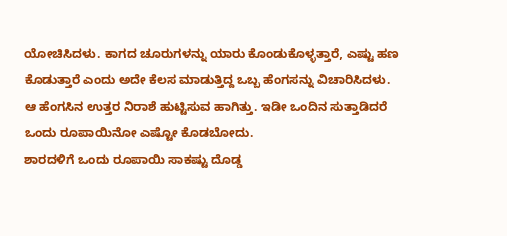ಯೋಚಿಸಿದಳು. ಕಾಗದ ಚೂರುಗಳನ್ನು ಯಾರು ಕೊಂಡುಕೊಳ್ಳತ್ತಾರೆ, ಎಷ್ಟು ಹಣ ಕೊಡುತ್ತಾರೆ ಎಂದು ಅದೇ ಕೆಲಸ ಮಾಡುತ್ತಿದ್ದ ಒಬ್ಬ ಹೆಂಗಸನ್ನು ವಿಚಾರಿಸಿದಳು.
ಆ ಹೆಂಗಸಿನ ಉತ್ತರ ನಿರಾಶೆ ಹುಟ್ಟಿಸುವ ಹಾಗಿತ್ತು. ಇಡೀ ಒಂದಿನ ಸುತ್ತಾಡಿದರೆ ಒಂದು ರೂಪಾಯಿನೋ ಎಷ್ಟೋ ಕೊಡಬೋದು.
ಶಾರದಳಿಗೆ ಒಂದು ರೂಪಾಯಿ ಸಾಕಷ್ಟು ದೊಡ್ಡ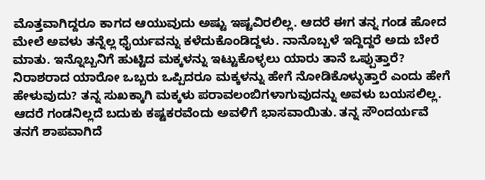ಮೊತ್ತವಾಗಿದ್ದರೂ ಕಾಗದ ಆಯುವುದು ಅಷ್ಟು ಇಷ್ಟವಿರಲಿಲ್ಲ. ಆದರೆ ಈಗ ತನ್ನ ಗಂಡ ಹೋದ ಮೇಲೆ ಅವಳು ತನ್ನೆಲ್ಲ ಧೈರ್ಯವನ್ನು ಕಳೆದುಕೊಂಡಿದ್ದಳು. ನಾನೊಬ್ಬಳೆ ಇದ್ದಿದ್ದರೆ ಅದು ಬೇರೆ ಮಾತು. ಇನ್ನೊಬ್ಬನಿಗೆ ಹುಟ್ಟಿದ ಮಕ್ಕಳನ್ನು ಇಟ್ಟುಕೊಳ್ಳಲು ಯಾರು ತಾನೆ ಒಪ್ಪುತ್ತಾರೆ? ನಿರಾಶರಾದ ಯಾರೋ ಒಬ್ಬರು ಒಪ್ಪಿದರೂ ಮಕ್ಕಳನ್ನು ಹೇಗೆ ನೋಡಿಕೊಳ್ಳುತ್ತಾರೆ ಎಂದು ಹೇಗೆ ಹೇಳುವುದು? ತನ್ನ ಸುಖಕ್ಕಾಗಿ ಮಕ್ಕಳು ಪರಾವಲಂಬಿಗಳಾಗುವುದನ್ನು ಅವಳು ಬಯಸಲಿಲ್ಲ. ಆದರೆ ಗಂಡನಿಲ್ಲದೆ ಬದುಕು ಕಷ್ಟಕರವೆಂದು ಅವಳಿಗೆ ಭಾಸವಾಯಿತು. ತನ್ನ ಸೌಂದರ್ಯವೆ ತನಗೆ ಶಾಪವಾಗಿದೆ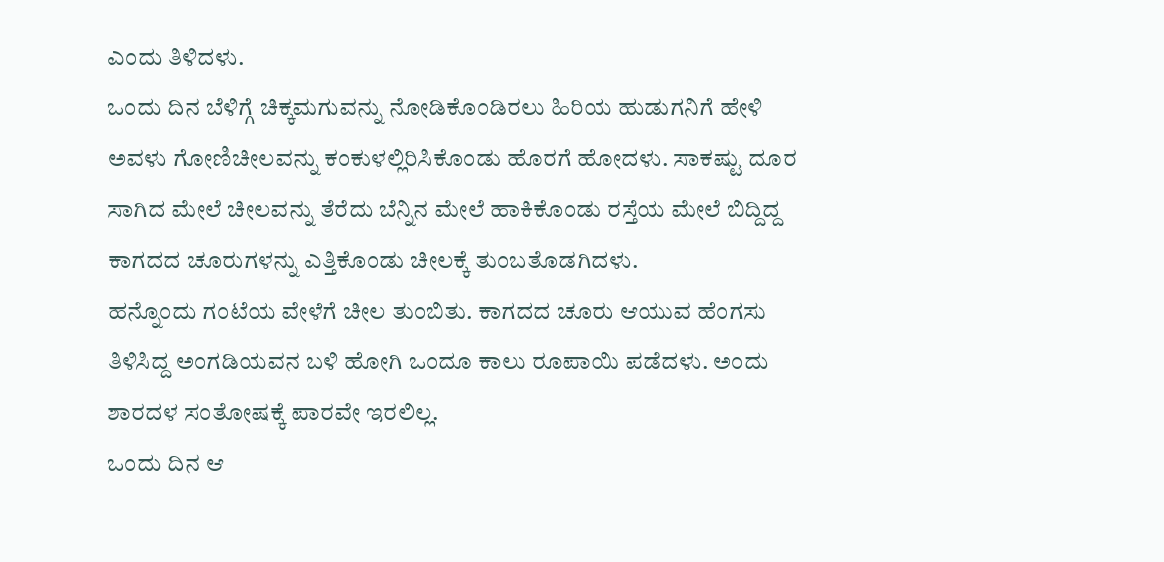ಎಂದು ತಿಳಿದಳು.
ಒಂದು ದಿನ ಬೆಳಿಗ್ಗೆ ಚಿಕ್ಕಮಗುವನ್ನು ನೋಡಿಕೊಂಡಿರಲು ಹಿರಿಯ ಹುಡುಗನಿಗೆ ಹೇಳಿ ಅವಳು ಗೋಣಿಚೀಲವನ್ನು ಕಂಕುಳಲ್ಲಿರಿಸಿಕೊಂಡು ಹೊರಗೆ ಹೋದಳು. ಸಾಕಷ್ಟು ದೂರ ಸಾಗಿದ ಮೇಲೆ ಚೀಲವನ್ನು ತೆರೆದು ಬೆನ್ನಿನ ಮೇಲೆ ಹಾಕಿಕೊಂಡು ರಸ್ತೆಯ ಮೇಲೆ ಬಿದ್ದಿದ್ದ ಕಾಗದದ ಚೂರುಗಳನ್ನು ಎತ್ತಿಕೊಂಡು ಚೀಲಕ್ಕೆ ತುಂಬತೊಡಗಿದಳು.
ಹನ್ನೊಂದು ಗಂಟೆಯ ವೇಳೆಗೆ ಚೀಲ ತುಂಬಿತು. ಕಾಗದದ ಚೂರು ಆಯುವ ಹೆಂಗಸು ತಿಳಿಸಿದ್ದ ಅಂಗಡಿಯವನ ಬಳಿ ಹೋಗಿ ಒಂದೂ ಕಾಲು ರೂಪಾಯಿ ಪಡೆದಳು. ಅಂದು ಶಾರದಳ ಸಂತೋಷಕ್ಕೆ ಪಾರವೇ ಇರಲಿಲ್ಲ.
ಒಂದು ದಿನ ಆ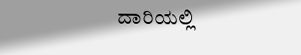ದಾರಿಯಲ್ಲಿ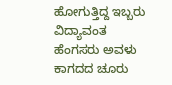ಹೋಗುತ್ತಿದ್ದ ಇಬ್ಬರು ವಿದ್ಯಾವಂತ ಹೆಂಗಸರು ಅವಳು ಕಾಗದದ ಚೂರು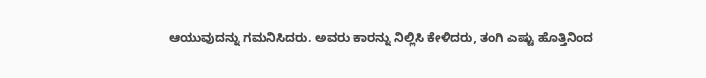ಆಯುವುದನ್ನು ಗಮನಿಸಿದರು. ಅವರು ಕಾರನ್ನು ನಿಲ್ಲಿಸಿ ಕೇಳಿದರು, ತಂಗಿ ಎಷ್ಟು ಹೊತ್ತಿನಿಂದ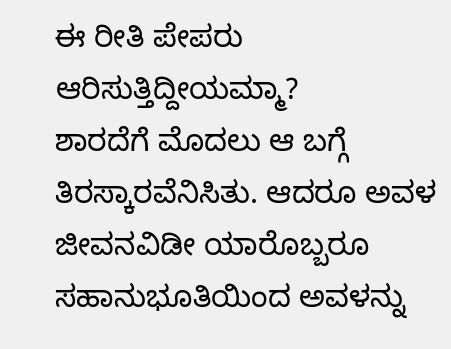ಈ ರೀತಿ ಪೇಪರು ಆರಿಸುತ್ತಿದ್ದೀಯಮ್ಮಾ?
ಶಾರದೆಗೆ ಮೊದಲು ಆ ಬಗ್ಗೆ ತಿರಸ್ಕಾರವೆನಿಸಿತು. ಆದರೂ ಅವಳ ಜೀವನವಿಡೀ ಯಾರೊಬ್ಬರೂ ಸಹಾನುಭೂತಿಯಿಂದ ಅವಳನ್ನು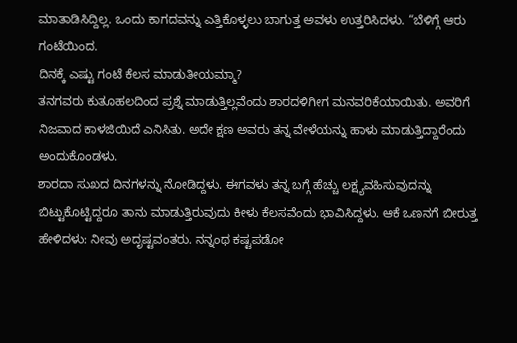ಮಾತಾಡಿಸಿದ್ದಿಲ್ಲ. ಒಂದು ಕಾಗದವನ್ನು ಎತ್ತಿಕೊಳ್ಳಲು ಬಾಗುತ್ತ ಅವಳು ಉತ್ತರಿಸಿದಳು. “ಬೆಳಿಗ್ಗೆ ಆರು ಗಂಟೆಯಿಂದ.
ದಿನಕ್ಕೆ ಎಷ್ಟು ಗಂಟೆ ಕೆಲಸ ಮಾಡುತೀಯಮ್ಮಾ?
ತನಗವರು ಕುತೂಹಲದಿಂದ ಪ್ರಶ್ನೆ ಮಾಡುತ್ತಿಲ್ಲವೆಂದು ಶಾರದಳಿಗೀಗ ಮನವರಿಕೆಯಾಯಿತು. ಅವರಿಗೆ ನಿಜವಾದ ಕಾಳಜಿಯಿದೆ ಎನಿಸಿತು. ಅದೇ ಕ್ಷಣ ಅವರು ತನ್ನ ವೇಳೆಯನ್ನು ಹಾಳು ಮಾಡುತ್ತಿದ್ದಾರೆಂದು ಅಂದುಕೊಂಡಳು.
ಶಾರದಾ ಸುಖದ ದಿನಗಳನ್ನು ನೋಡಿದ್ದಳು. ಈಗವಳು ತನ್ನ ಬಗ್ಗೆ ಹೆಚ್ಚು ಲಕ್ಷ್ಯವಹಿಸುವುದನ್ನು ಬಿಟ್ಟುಕೊಟ್ಟಿದ್ದರೂ ತಾನು ಮಾಡುತ್ತಿರುವುದು ಕೀಳು ಕೆಲಸವೆಂದು ಭಾವಿಸಿದ್ದಳು. ಆಕೆ ಒಣನಗೆ ಬೀರುತ್ತ ಹೇಳಿದಳು: ನೀವು ಅದೃಷ್ಟವಂತರು. ನನ್ನಂಥ ಕಷ್ಟಪಡೋ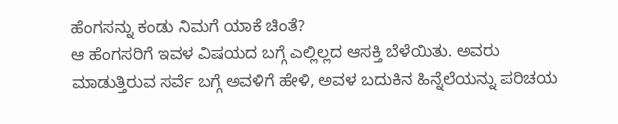ಹೆಂಗಸನ್ನು ಕಂಡು ನಿಮಗೆ ಯಾಕೆ ಚಿಂತೆ?
ಆ ಹೆಂಗಸರಿಗೆ ಇವಳ ವಿಷಯದ ಬಗ್ಗೆ ಎಲ್ಲಿಲ್ಲದ ಆಸಕ್ತಿ ಬೆಳೆಯಿತು. ಅವರು ಮಾಡುತ್ತಿರುವ ಸರ್ವೆ ಬಗ್ಗೆ ಅವಳಿಗೆ ಹೇಳಿ, ಅವಳ ಬದುಕಿನ ಹಿನ್ನೆಲೆಯನ್ನು ಪರಿಚಯ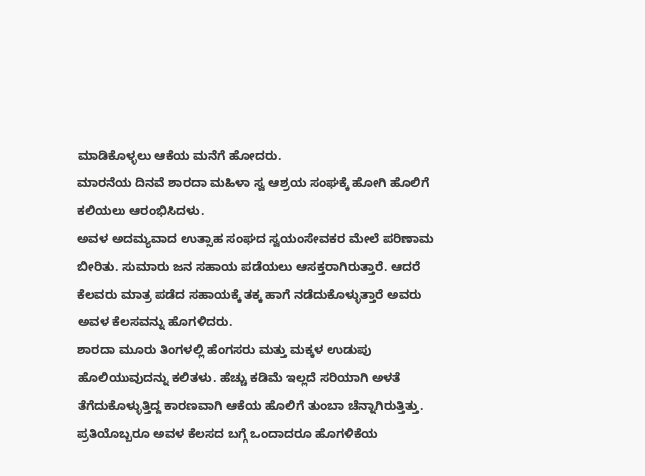ಮಾಡಿಕೊಳ್ಳಲು ಆಕೆಯ ಮನೆಗೆ ಹೋದರು.
ಮಾರನೆಯ ದಿನವೆ ಶಾರದಾ ಮಹಿಳಾ ಸ್ವ ಆಶ್ರಯ ಸಂಘಕ್ಕೆ ಹೋಗಿ ಹೊಲಿಗೆ ಕಲಿಯಲು ಆರಂಭಿಸಿದಳು.
ಅವಳ ಅದಮ್ಯವಾದ ಉತ್ಸಾಹ ಸಂಘದ ಸ್ವಯಂಸೇವಕರ ಮೇಲೆ ಪರಿಣಾಮ ಬೀರಿತು. ಸುಮಾರು ಜನ ಸಹಾಯ ಪಡೆಯಲು ಆಸಕ್ತರಾಗಿರುತ್ತಾರೆ. ಆದರೆ ಕೆಲವರು ಮಾತ್ರ ಪಡೆದ ಸಹಾಯಕ್ಕೆ ತಕ್ಕ ಹಾಗೆ ನಡೆದುಕೊಳ್ಳುತ್ತಾರೆ ಅವರು ಅವಳ ಕೆಲಸವನ್ನು ಹೊಗಳಿದರು.
ಶಾರದಾ ಮೂರು ತಿಂಗಳಲ್ಲಿ ಹೆಂಗಸರು ಮತ್ತು ಮಕ್ಕಳ ಉಡುಪು ಹೊಲಿಯುವುದನ್ನು ಕಲಿತಳು. ಹೆಚ್ಚು ಕಡಿಮೆ ಇಲ್ಲದೆ ಸರಿಯಾಗಿ ಅಳತೆ ತೆಗೆದುಕೊಳ್ಳುತ್ತಿದ್ದ ಕಾರಣವಾಗಿ ಆಕೆಯ ಹೊಲಿಗೆ ತುಂಬಾ ಚೆನ್ನಾಗಿರುತ್ತಿತ್ತು. ಪ್ರತಿಯೊಬ್ಬರೂ ಅವಳ ಕೆಲಸದ ಬಗ್ಗೆ ಒಂದಾದರೂ ಹೊಗಳಿಕೆಯ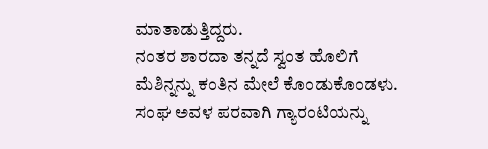ಮಾತಾಡುತ್ತಿದ್ದರು.
ನಂತರ ಶಾರದಾ ತನ್ನದೆ ಸ್ವಂತ ಹೊಲಿಗೆ ಮೆಶಿನ್ನನ್ನು ಕಂತಿನ ಮೇಲೆ ಕೊಂಡುಕೊಂಡಳು. ಸಂಘ ಅವಳ ಪರವಾಗಿ ಗ್ಯಾರಂಟಿಯನ್ನು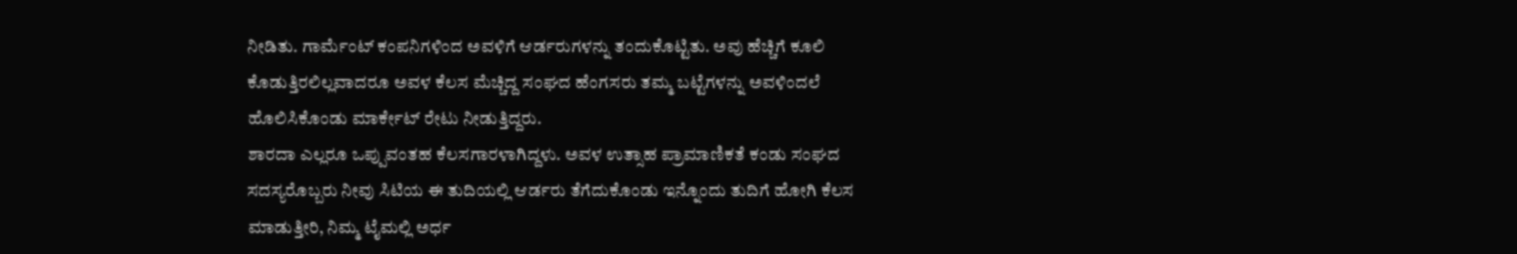ನೀಡಿತು. ಗಾರ್ಮೆಂಟ್ ಕಂಪನಿಗಳಿಂದ ಅವಳಿಗೆ ಆರ್ಡರುಗಳನ್ನು ತಂದುಕೊಟ್ಟಿತು. ಅವು ಹೆಚ್ಚಿಗೆ ಕೂಲಿ ಕೊಡುತ್ತಿರಲಿಲ್ಲವಾದರೂ ಅವಳ ಕೆಲಸ ಮೆಚ್ಚಿದ್ದ ಸಂಘದ ಹೆಂಗಸರು ತಮ್ಮ ಬಟ್ಟೆಗಳನ್ನು ಅವಳಿಂದಲೆ ಹೊಲಿಸಿಕೊಂಡು ಮಾರ್ಕೇಟ್ ರೇಟು ನೀಡುತ್ತಿದ್ದರು.
ಶಾರದಾ ಎಲ್ಲರೂ ಒಪ್ಪುವಂತಹ ಕೆಲಸಗಾರಳಾಗಿದ್ದಳು. ಅವಳ ಉತ್ಸಾಹ ಪ್ರಾಮಾಣಿಕತೆ ಕಂಡು ಸಂಘದ ಸದಸ್ಯರೊಬ್ಬರು ನೀವು ಸಿಟಿಯ ಈ ತುದಿಯಲ್ಲಿ ಆರ್ಡರು ತೆಗೆದುಕೊಂಡು ಇನ್ನೊಂದು ತುದಿಗೆ ಹೋಗಿ ಕೆಲಸ ಮಾಡುತ್ತೀರಿ, ನಿಮ್ಮ ಟೈಮಲ್ಲಿ ಅರ್ಧ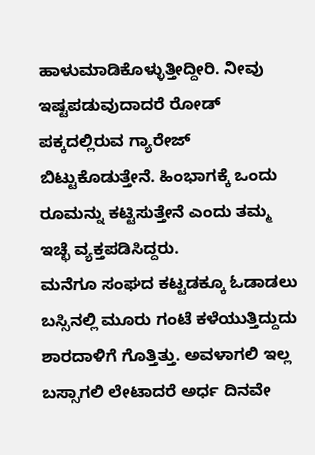ಹಾಳುಮಾಡಿಕೊಳ್ಳುತ್ತೀದ್ದೀರಿ. ನೀವು ಇಷ್ಟಪಡುವುದಾದರೆ ರೋಡ್ ಪಕ್ಕದಲ್ಲಿರುವ ಗ್ಯಾರೇಜ್ ಬಿಟ್ಟುಕೊಡುತ್ತೇನೆ. ಹಿಂಭಾಗಕ್ಕೆ ಒಂದು ರೂಮನ್ನು ಕಟ್ಟಿಸುತ್ತೇನೆ ಎಂದು ತಮ್ಮ ಇಚ್ಛೆ ವ್ಯಕ್ತಪಡಿಸಿದ್ದರು.
ಮನೆಗೂ ಸಂಘದ ಕಟ್ಟಡಕ್ಕೂ ಓಡಾಡಲು ಬಸ್ಸಿನಲ್ಲಿ ಮೂರು ಗಂಟೆ ಕಳೆಯುತ್ತಿದ್ದುದು ಶಾರದಾಳಿಗೆ ಗೊತ್ತಿತ್ತು. ಅವಳಾಗಲಿ ಇಲ್ಲ ಬಸ್ಸಾಗಲಿ ಲೇಟಾದರೆ ಅರ್ಧ ದಿನವೇ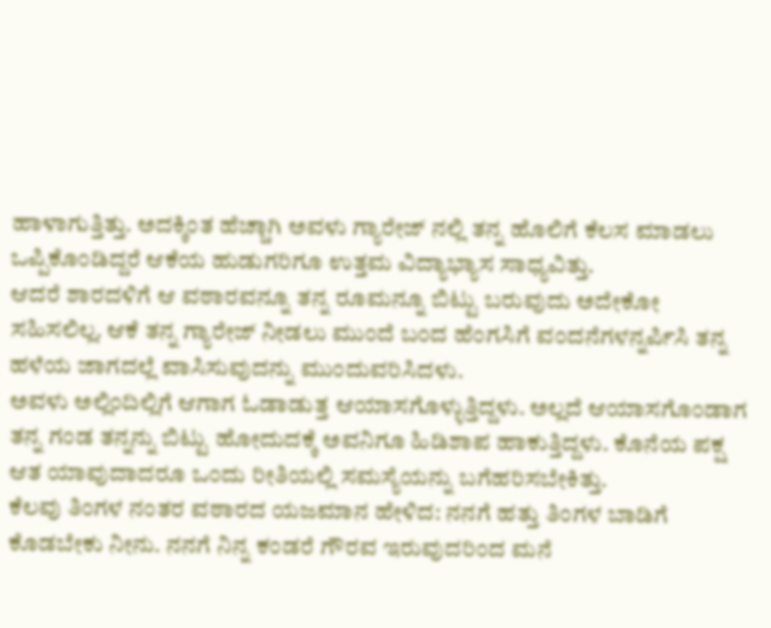ಹಾಳಾಗುತ್ತಿತ್ತು. ಅದಕ್ಕಿಂತ ಹೆಚ್ಚಾಗಿ ಅವಳು ಗ್ಯಾರೇಜ್ ನಲ್ಲಿ ತನ್ನ ಹೊಲಿಗೆ ಕೆಲಸ ಮಾಡಲು ಒಪ್ಪಿಕೊಂಡಿದ್ದರೆ ಆಕೆಯ ಹುಡುಗರಿಗೂ ಉತ್ತಮ ವಿದ್ಯಾಭ್ಯಾಸ ಸಾಧ್ಯವಿತ್ತು.
ಆದರೆ ಶಾರದಳಿಗೆ ಆ ವಠಾರವನ್ನೂ ತನ್ನ ರೂಮನ್ನೂ ಬಿಟ್ಟು ಬರುವುದು ಅದೇಕೋ ಸಹಿಸಲಿಲ್ಲ. ಆಕೆ ತನ್ನ ಗ್ಯಾರೇಜ್ ನೀಡಲು ಮುಂದೆ ಬಂದ ಹೆಂಗಸಿಗೆ ವಂದನೆಗಳನ್ನರ್ಪಿಸಿ ತನ್ನ ಹಳೆಯ ಜಾಗದಲ್ಲೆ ವಾಸಿಸುವುದನ್ನು ಮುಂದುವರಿಸಿದಳು.
ಅವಳು ಅಲ್ಲಿಂದಿಲ್ಲಿಗೆ ಆಗಾಗ ಓಡಾಡುತ್ತ ಆಯಾಸಗೊಳ್ಳುತ್ತಿದ್ದಳು. ಅಲ್ಲದೆ ಆಯಾಸಗೊಂಡಾಗ ತನ್ನ ಗಂಡ ತನ್ನನ್ನು ಬಿಟ್ಟು ಹೋದುದಕ್ಕೆ ಅವನಿಗೂ ಹಿಡಿಶಾಪ ಹಾಕುತ್ತಿದ್ದಳು. ಕೊನೆಯ ಪಕ್ಷ ಆತ ಯಾವುದಾದರೂ ಒಂದು ರೀತಿಯಲ್ಲಿ ಸಮಸ್ಯೆಯನ್ನು ಬಗೆಹರಿಸಬೇಕಿತ್ತು.
ಕೆಲವು ತಿಂಗಳ ನಂತರ ವಠಾರದ ಯಜಮಾನ ಹೇಳಿದ: ನನಗೆ ಹತ್ತು ತಿಂಗಳ ಬಾಡಿಗೆ ಕೊಡಬೇಕು ನೀನು. ನನಗೆ ನಿನ್ನ ಕಂಡರೆ ಗೌರವ ಇರುವುದರಿಂದ ಮನೆ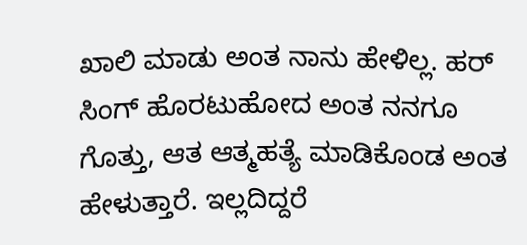ಖಾಲಿ ಮಾಡು ಅಂತ ನಾನು ಹೇಳಿಲ್ಲ. ಹರ್ ಸಿಂಗ್ ಹೊರಟುಹೋದ ಅಂತ ನನಗೂ ಗೊತ್ತು, ಆತ ಆತ್ಮಹತ್ಯೆ ಮಾಡಿಕೊಂಡ ಅಂತ ಹೇಳುತ್ತಾರೆ. ಇಲ್ಲದಿದ್ದರೆ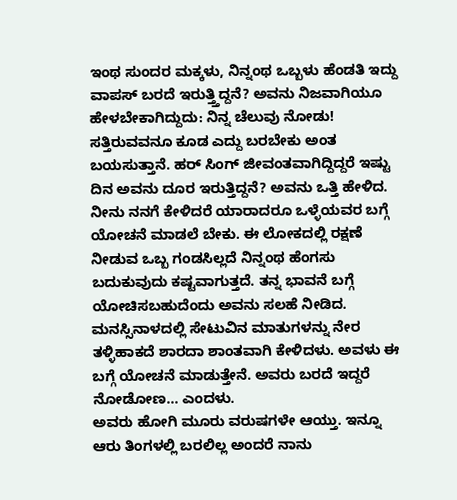ಇಂಥ ಸುಂದರ ಮಕ್ಕಳು, ನಿನ್ನಂಥ ಒಬ್ಬಳು ಹೆಂಡತಿ ಇದ್ದು ವಾಪಸ್ ಬರದೆ ಇರುತ್ತ್ತಿದ್ದನೆ? ಅವನು ನಿಜವಾಗಿಯೂ ಹೇಳಬೇಕಾಗಿದ್ದುದು: ನಿನ್ನ ಚೆಲುವು ನೋಡು! ಸತ್ತಿರುವವನೂ ಕೂಡ ಎದ್ದು ಬರಬೇಕು ಅಂತ ಬಯಸುತ್ತಾನೆ. ಹರ್ ಸಿಂಗ್ ಜೀವಂತವಾಗಿದ್ದಿದ್ದರೆ ಇಷ್ಟು ದಿನ ಅವನು ದೂರ ಇರುತ್ತಿದ್ದನೆ? ಅವನು ಒತ್ತಿ ಹೇಳಿದ. ನೀನು ನನಗೆ ಕೇಳಿದರೆ ಯಾರಾದರೂ ಒಳ್ಳೆಯವರ ಬಗ್ಗೆ ಯೋಚನೆ ಮಾಡಲೆ ಬೇಕು. ಈ ಲೋಕದಲ್ಲಿ ರಕ್ಷಣೆ ನೀಡುವ ಒಬ್ಬ ಗಂಡಸಿಲ್ಲದೆ ನಿನ್ನಂಥ ಹೆಂಗಸು ಬದುಕುವುದು ಕಷ್ಟವಾಗುತ್ತದೆ. ತನ್ನ ಭಾವನೆ ಬಗ್ಗೆ ಯೋಚಿಸಬಹುದೆಂದು ಅವನು ಸಲಹೆ ನೀಡಿದ.
ಮನಸ್ಸಿನಾಳದಲ್ಲಿ ಸೇಟುವಿನ ಮಾತುಗಳನ್ನು ನೇರ ತಳ್ಳಿಹಾಕದೆ ಶಾರದಾ ಶಾಂತವಾಗಿ ಕೇಳಿದಳು. ಅವಳು ಈ ಬಗ್ಗೆ ಯೋಚನೆ ಮಾಡುತ್ತೇನೆ. ಅವರು ಬರದೆ ಇದ್ದರೆ ನೋಡೋಣ… ಎಂದಳು.
ಅವರು ಹೋಗಿ ಮೂರು ವರುಷಗಳೇ ಆಯ್ತು. ಇನ್ನೂ ಆರು ತಿಂಗಳಲ್ಲಿ ಬರಲಿಲ್ಲ ಅಂದರೆ ನಾನು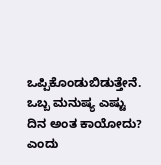ಒಪ್ಪಿಕೊಂಡುಬಿಡುತ್ತೇನೆ. ಒಬ್ಬ ಮನುಷ್ಯ ಎಷ್ಟು ದಿನ ಅಂತ ಕಾಯೋದು? ಎಂದು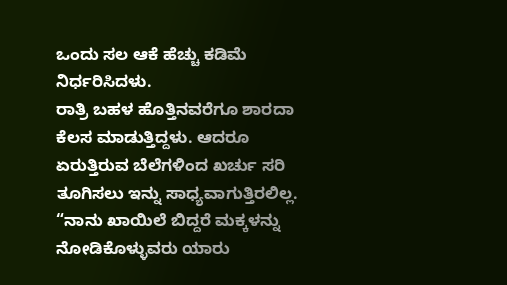ಒಂದು ಸಲ ಆಕೆ ಹೆಚ್ಚು ಕಡಿಮೆ ನಿರ್ಧರಿಸಿದಳು.
ರಾತ್ರಿ ಬಹಳ ಹೊತ್ತಿನವರೆಗೂ ಶಾರದಾ ಕೆಲಸ ಮಾಡುತ್ತಿದ್ದಳು. ಆದರೂ ಏರುತ್ತಿರುವ ಬೆಲೆಗಳಿಂದ ಖರ್ಚು ಸರಿ ತೂಗಿಸಲು ಇನ್ನು ಸಾಧ್ಯವಾಗುತ್ತಿರಲಿಲ್ಲ. “ನಾನು ಖಾಯಿಲೆ ಬಿದ್ದರೆ ಮಕ್ಕಳನ್ನು ನೋಡಿಕೊಳ್ಳುವರು ಯಾರು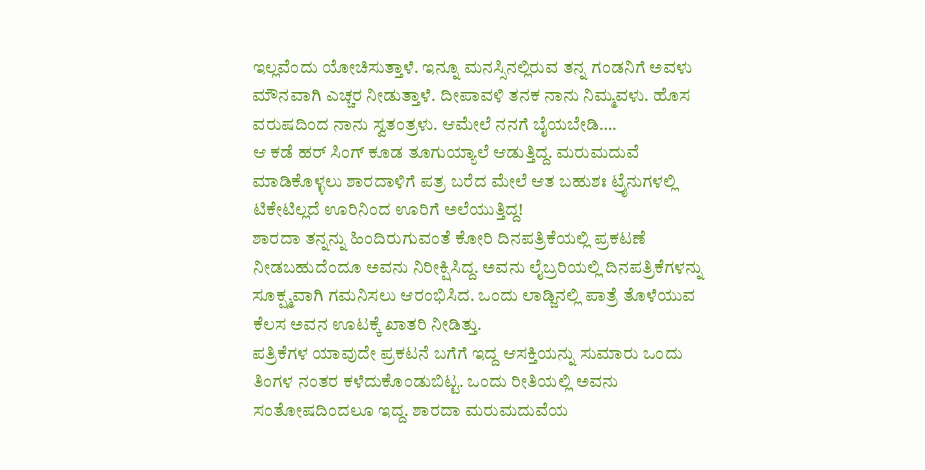ಇಲ್ಲವೆಂದು ಯೋಚಿಸುತ್ತಾಳೆ. ಇನ್ನೂ ಮನಸ್ಸಿನಲ್ಲಿರುವ ತನ್ನ ಗಂಡನಿಗೆ ಅವಳು ಮೌನವಾಗಿ ಎಚ್ಚರ ನೀಡುತ್ತಾಳೆ. ದೀಪಾವಳಿ ತನಕ ನಾನು ನಿಮ್ಮವಳು. ಹೊಸ ವರುಷದಿಂದ ನಾನು ಸ್ವತಂತ್ರಳು. ಆಮೇಲೆ ನನಗೆ ಬೈಯಬೇಡಿ….
ಆ ಕಡೆ ಹರ್ ಸಿಂಗ್ ಕೂಡ ತೂಗುಯ್ಯಾಲೆ ಆಡುತ್ತಿದ್ದ. ಮರುಮದುವೆ ಮಾಡಿಕೊಳ್ಳಲು ಶಾರದಾಳಿಗೆ ಪತ್ರ ಬರೆದ ಮೇಲೆ ಆತ ಬಹುಶಃ ಟ್ರೈನುಗಳಲ್ಲಿ ಟಿಕೇಟಿಲ್ಲದೆ ಊರಿನಿಂದ ಊರಿಗೆ ಅಲೆಯುತ್ತಿದ್ದ!
ಶಾರದಾ ತನ್ನನ್ನು ಹಿಂದಿರುಗುವಂತೆ ಕೋರಿ ದಿನಪತ್ರಿಕೆಯಲ್ಲಿ ಪ್ರಕಟಣೆ ನೀಡಬಹುದೆಂದೂ ಅವನು ನಿರೀಕ್ಷಿಸಿದ್ದ. ಅವನು ಲೈಬ್ರರಿಯಲ್ಲಿ ದಿನಪತ್ರಿಕೆಗಳನ್ನು ಸೂಕ್ಷ್ಮವಾಗಿ ಗಮನಿಸಲು ಆರಂಭಿಸಿದ. ಒಂದು ಲಾಡ್ಜಿನಲ್ಲಿ ಪಾತ್ರೆ ತೊಳೆಯುವ ಕೆಲಸ ಅವನ ಊಟಕ್ಕೆ ಖಾತರಿ ನೀಡಿತ್ತು.
ಪತ್ರಿಕೆಗಳ ಯಾವುದೇ ಪ್ರಕಟನೆ ಬಗೆಗೆ ಇದ್ದ ಆಸಕ್ತಿಯನ್ನು ಸುಮಾರು ಒಂದು ತಿಂಗಳ ನಂತರ ಕಳೆದುಕೊಂಡುಬಿಟ್ಟ. ಒಂದು ರೀತಿಯಲ್ಲಿ ಅವನು ಸಂತೋಷದಿಂದಲೂ ಇದ್ದ. ಶಾರದಾ ಮರುಮದುವೆಯ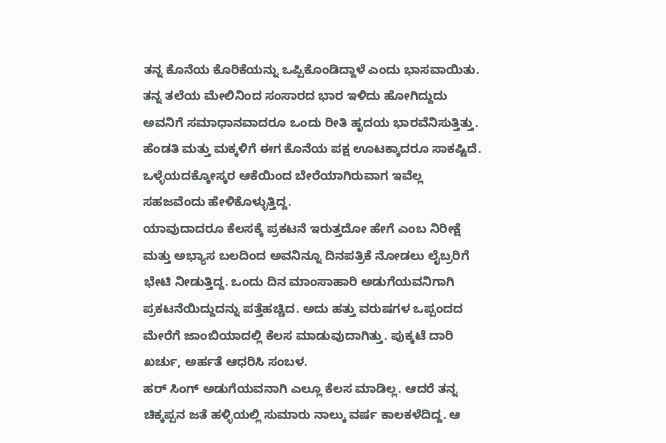ತನ್ನ ಕೊನೆಯ ಕೊರಿಕೆಯನ್ನು ಒಪ್ಪಿಕೊಂಡಿದ್ದಾಳೆ ಎಂದು ಭಾಸವಾಯಿತು. ತನ್ನ ತಲೆಯ ಮೇಲಿನಿಂದ ಸಂಸಾರದ ಭಾರ ಇಳಿದು ಹೋಗಿದ್ದುದು ಅವನಿಗೆ ಸಮಾಧಾನವಾದರೂ ಒಂದು ರೀತಿ ಹೃದಯ ಭಾರವೆನಿಸುತ್ತಿತ್ತು. ಹೆಂಡತಿ ಮತ್ತು ಮಕ್ಕಳಿಗೆ ಈಗ ಕೊನೆಯ ಪಕ್ಷ ಊಟಕ್ಕಾದರೂ ಸಾಕಷ್ಟಿದೆ. ಒಳ್ಳೆಯದಕ್ಕೋಸ್ಕರ ಆಕೆಯಿಂದ ಬೇರೆಯಾಗಿರುವಾಗ ಇವೆಲ್ಲ ಸಹಜವೆಂದು ಹೇಳಿಕೊಳ್ಳುತ್ತಿದ್ದ.
ಯಾವುದಾದರೂ ಕೆಲಸಕ್ಕೆ ಪ್ರಕಟನೆ ಇರುತ್ತದೋ ಹೇಗೆ ಎಂಬ ನಿರೀಕ್ಷೆ ಮತ್ತು ಅಭ್ಯಾಸ ಬಲದಿಂದ ಅವನಿನ್ನೂ ದಿನಪತ್ರಿಕೆ ನೋಡಲು ಲೈಬ್ರರಿಗೆ ಭೇಟಿ ನೀಡುತ್ತಿದ್ದ. ಒಂದು ದಿನ ಮಾಂಸಾಹಾರಿ ಅಡುಗೆಯವನಿಗಾಗಿ ಪ್ರಕಟನೆಯಿದ್ದುದನ್ನು ಪತ್ತೆಹಚ್ಚಿದ. ಅದು ಹತ್ತು ವರುಷಗಳ ಒಪ್ಪಂದದ ಮೇರೆಗೆ ಜಾಂಬಿಯಾದಲ್ಲಿ ಕೆಲಸ ಮಾಡುವುದಾಗಿತ್ತು. ಪುಕ್ಕಟೆ ದಾರಿ ಖರ್ಚು, ಅರ್ಹತೆ ಆಧರಿಸಿ ಸಂಬಳ.
ಹರ್ ಸಿಂಗ್ ಅಡುಗೆಯವನಾಗಿ ಎಲ್ಲೂ ಕೆಲಸ ಮಾಡಿಲ್ಲ. ಆದರೆ ತನ್ನ ಚಿಕ್ಕಪ್ಪನ ಜತೆ ಹಳ್ಳಿಯಲ್ಲಿ ಸುಮಾರು ನಾಲ್ಕು ವರ್ಷ ಕಾಲಕಳೆದಿದ್ದ. ಆ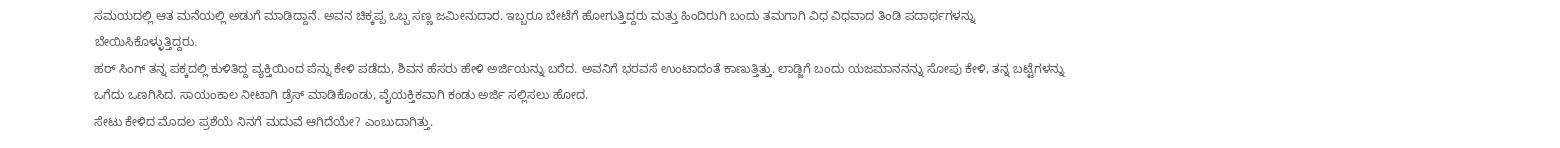ಸಮಯದಲ್ಲಿ ಆತ ಮನೆಯಲ್ಲಿ ಅಡುಗೆ ಮಾಡಿದ್ದಾನೆ. ಅವನ ಚಿಕ್ಕಪ್ಪ ಒಬ್ಬ ಸಣ್ಣ ಜಮೀನುದಾರ. ಇಬ್ಬರೂ ಬೇಟೆಗೆ ಹೋಗುತ್ತಿದ್ದರು ಮತ್ತು ಹಿಂದಿರುಗಿ ಬಂದು ತಮಗಾಗಿ ವಿಧ ವಿಧವಾದ ತಿಂಡಿ ಪದಾರ್ಥಗಳನ್ನು ಬೇಯಿಸಿಕೊಳ್ಳುತ್ತಿದ್ದರು.
ಹರ್ ಸಿಂಗ್ ತನ್ನ ಪಕ್ಕದಲ್ಲಿ ಕುಳಿತಿದ್ದ ವ್ಯಕ್ತಿಯಿಂದ ಪೆನ್ನು ಕೇಳಿ ಪಡೆದು, ಶಿವನ ಹೆಸರು ಹೇಳಿ ಅರ್ಜಿಯನ್ನು ಬರೆದ. ಅವನಿಗೆ ಭರವಸೆ ಉಂಟಾದಂತೆ ಕಾಣುತ್ತಿತ್ತು. ಲಾಡ್ಜಿಗೆ ಬಂದು ಯಜಮಾನನನ್ನು ಸೋಪು ಕೇಳಿ, ತನ್ನ ಬಟ್ಟೆಗಳನ್ನು ಒಗೆದು ಒಣಗಿಸಿದ. ಸಾಯಂಕಾಲ ನೀಟಾಗಿ ಡ್ರೆಸ್ ಮಾಡಿಕೊಂಡು, ವೈಯಕ್ತಿಕವಾಗಿ ಕಂಡು ಅರ್ಜಿ ಸಲ್ಲಿಸಲು ಹೋದ.
ಸೇಟು ಕೇಳಿದ ಮೊದಲ ಪ್ರಶೆಯೆ ನಿನಗೆ ಮದುವೆ ಆಗಿದೆಯೇ? ಎಂಬುದಾಗಿತ್ತು.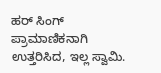ಹರ್ ಸಿಂಗ್ ಪ್ರಾಮಾಣಿಕನಾಗಿ ಉತ್ತರಿಸಿದ, ಇಲ್ಲ ಸ್ವಾಮಿ.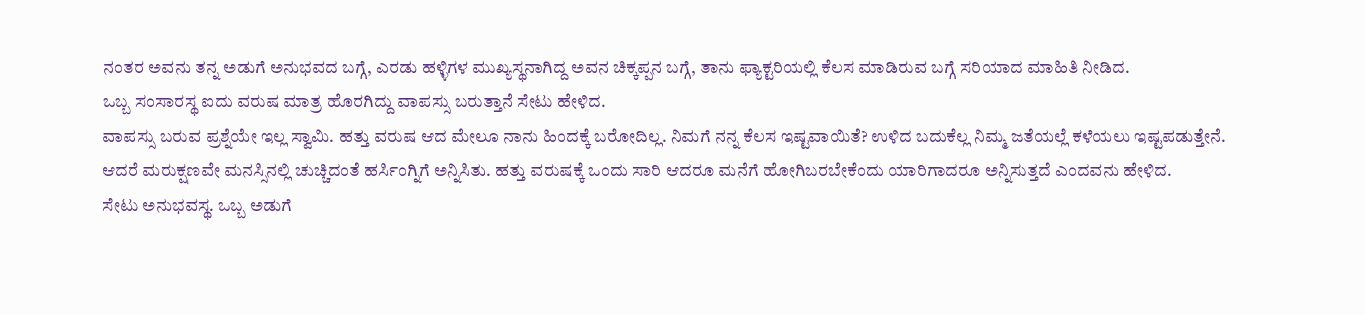ನಂತರ ಅವನು ತನ್ನ ಅಡುಗೆ ಅನುಭವದ ಬಗ್ಗೆ, ಎರಡು ಹಳ್ಳಿಗಳ ಮುಖ್ಯಸ್ಥನಾಗಿದ್ದ ಅವನ ಚಿಕ್ಕಪ್ಪನ ಬಗ್ಗೆ, ತಾನು ಫ್ಯಾಕ್ಟರಿಯಲ್ಲಿ ಕೆಲಸ ಮಾಡಿರುವ ಬಗ್ಗೆ ಸರಿಯಾದ ಮಾಹಿತಿ ನೀಡಿದ.
ಒಬ್ಬ ಸಂಸಾರಸ್ಥ ಐದು ವರುಷ ಮಾತ್ರ ಹೊರಗಿದ್ದು ವಾಪಸ್ಸು ಬರುತ್ತಾನೆ ಸೇಟು ಹೇಳಿದ.
ವಾಪಸ್ಸು ಬರುವ ಪ್ರಶ್ನೆಯೇ ಇಲ್ಲ ಸ್ವಾಮಿ. ಹತ್ತು ವರುಷ ಆದ ಮೇಲೂ ನಾನು ಹಿಂದಕ್ಕೆ ಬರೋದಿಲ್ಲ. ನಿಮಗೆ ನನ್ನ ಕೆಲಸ ಇಷ್ಟವಾಯಿತೆ? ಉಳಿದ ಬದುಕೆಲ್ಲ ನಿಮ್ಮ ಜತೆಯಲ್ಲೆ ಕಳೆಯಲು ಇಷ್ಟಪಡುತ್ತೇನೆ. ಆದರೆ ಮರುಕ್ಷಣವೇ ಮನಸ್ಸಿನಲ್ಲಿ ಚುಚ್ಚಿದಂತೆ ಹರ್ಸಿಂಗ್ನಿಗೆ ಅನ್ನಿಸಿತು. ಹತ್ತು ವರುಷಕ್ಕೆ ಒಂದು ಸಾರಿ ಆದರೂ ಮನೆಗೆ ಹೋಗಿಬರಬೇಕೆಂದು ಯಾರಿಗಾದರೂ ಅನ್ನಿಸುತ್ತದೆ ಎಂದವನು ಹೇಳಿದ.
ಸೇಟು ಅನುಭವಸ್ಥ. ಒಬ್ಬ ಅಡುಗೆ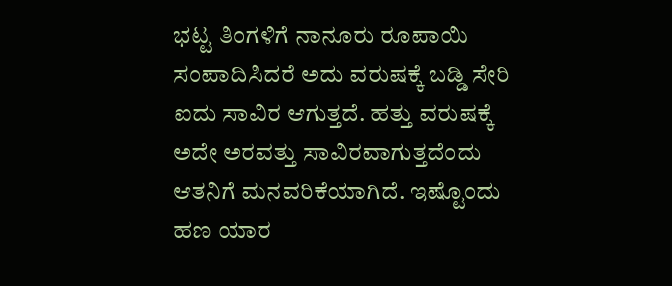ಭಟ್ಟ ತಿಂಗಳಿಗೆ ನಾನೂರು ರೂಪಾಯಿ ಸಂಪಾದಿಸಿದರೆ ಅದು ವರುಷಕ್ಕೆ ಬಡ್ಡಿ ಸೇರಿ ಐದು ಸಾವಿರ ಆಗುತ್ತದೆ. ಹತ್ತು ವರುಷಕ್ಕೆ ಅದೇ ಅರವತ್ತು ಸಾವಿರವಾಗುತ್ತದೆಂದು ಆತನಿಗೆ ಮನವರಿಕೆಯಾಗಿದೆ. ಇಷ್ಟೊಂದು ಹಣ ಯಾರ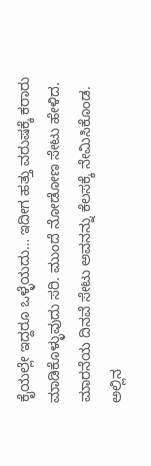ಕೈಯಲ್ಲೇ ಇದ್ದರೂ ಒಳ್ಳೆಯದು… ಇದೀಗ ಹತ್ತು ವರುಷಕ್ಕೆ ಕರಾರು ಮಾಡಿಕೊಳ್ಳುವುದು ಸರಿ. ಮುಂದೆ ನೋಡೋಣ ಸೇಟು ಹೇಳಿದ.
ಮಾರನೆಯ ದಿನವೆ ಸೇಟು ಅವನನ್ನು ಕೆಲಸಕ್ಕೆ ನೇಮಿಸಿಕೊಂಡ. ಅಲ್ಲಿನ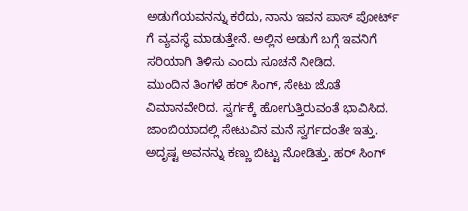ಅಡುಗೆಯವನನ್ನು ಕರೆದು, ನಾನು ಇವನ ಪಾಸ್ ಪೋರ್ಟ್ ಗೆ ವ್ಯವಸ್ಥೆ ಮಾಡುತ್ತೇನೆ. ಅಲ್ಲಿನ ಅಡುಗೆ ಬಗ್ಗೆ ಇವನಿಗೆ ಸರಿಯಾಗಿ ತಿಳಿಸು ಎಂದು ಸೂಚನೆ ನೀಡಿದ.
ಮುಂದಿನ ತಿಂಗಳೆ ಹರ್ ಸಿಂಗ್, ಸೇಟು ಜೊತೆ ವಿಮಾನವೇರಿದ. ಸ್ವರ್ಗಕ್ಕೆ ಹೋಗುತ್ತಿರುವಂತೆ ಭಾವಿಸಿದ.
ಜಾಂಬಿಯಾದಲ್ಲಿ ಸೇಟುವಿನ ಮನೆ ಸ್ವರ್ಗದಂತೇ ಇತ್ತು. ಅದೃಷ್ಟ ಅವನನ್ನು ಕಣ್ಣು ಬಿಟ್ಟು ನೋಡಿತ್ತು. ಹರ್ ಸಿಂಗ್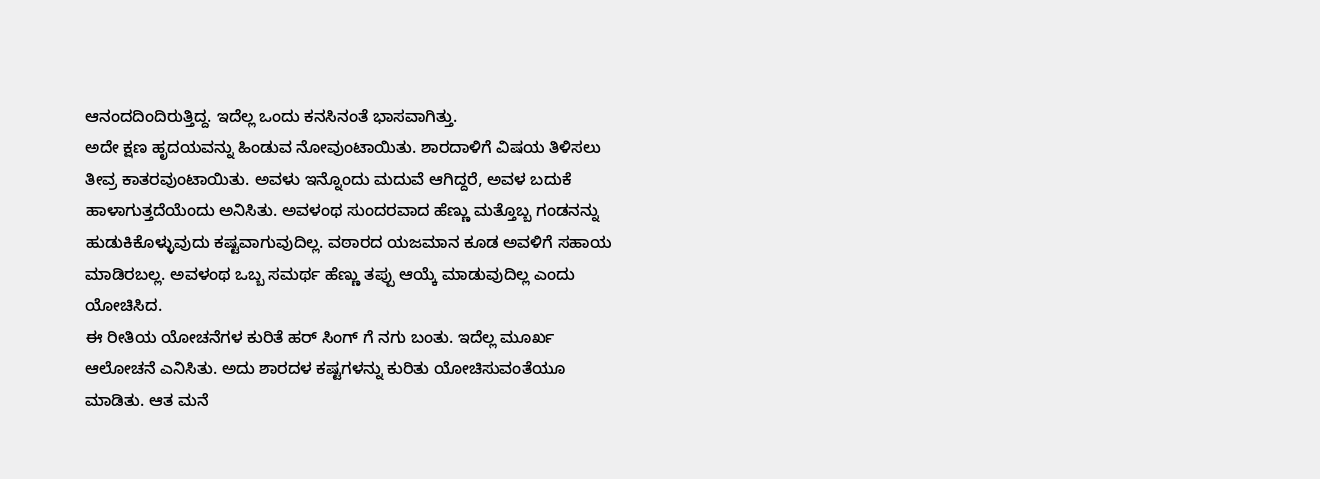ಆನಂದದಿಂದಿರುತ್ತಿದ್ದ. ಇದೆಲ್ಲ ಒಂದು ಕನಸಿನಂತೆ ಭಾಸವಾಗಿತ್ತು.
ಅದೇ ಕ್ಷಣ ಹೃದಯವನ್ನು ಹಿಂಡುವ ನೋವುಂಟಾಯಿತು. ಶಾರದಾಳಿಗೆ ವಿಷಯ ತಿಳಿಸಲು ತೀವ್ರ ಕಾತರವುಂಟಾಯಿತು. ಅವಳು ಇನ್ನೊಂದು ಮದುವೆ ಆಗಿದ್ದರೆ, ಅವಳ ಬದುಕೆ ಹಾಳಾಗುತ್ತದೆಯೆಂದು ಅನಿಸಿತು. ಅವಳಂಥ ಸುಂದರವಾದ ಹೆಣ್ಣು ಮತ್ತೊಬ್ಬ ಗಂಡನನ್ನು ಹುಡುಕಿಕೊಳ್ಳುವುದು ಕಷ್ಟವಾಗುವುದಿಲ್ಲ. ವಠಾರದ ಯಜಮಾನ ಕೂಡ ಅವಳಿಗೆ ಸಹಾಯ ಮಾಡಿರಬಲ್ಲ. ಅವಳಂಥ ಒಬ್ಬ ಸಮರ್ಥ ಹೆಣ್ಣು ತಪ್ಪು ಆಯ್ಕೆ ಮಾಡುವುದಿಲ್ಲ ಎಂದು ಯೋಚಿಸಿದ.
ಈ ರೀತಿಯ ಯೋಚನೆಗಳ ಕುರಿತೆ ಹರ್ ಸಿಂಗ್ ಗೆ ನಗು ಬಂತು. ಇದೆಲ್ಲ ಮೂರ್ಖ ಆಲೋಚನೆ ಎನಿಸಿತು. ಅದು ಶಾರದಳ ಕಷ್ಟಗಳನ್ನು ಕುರಿತು ಯೋಚಿಸುವಂತೆಯೂ ಮಾಡಿತು. ಆತ ಮನೆ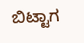ಬಿಟ್ಟಾಗ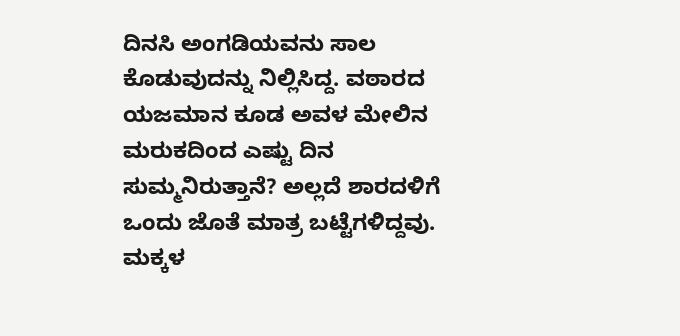ದಿನಸಿ ಅಂಗಡಿಯವನು ಸಾಲ ಕೊಡುವುದನ್ನು ನಿಲ್ಲಿಸಿದ್ದ. ವಠಾರದ ಯಜಮಾನ ಕೂಡ ಅವಳ ಮೇಲಿನ ಮರುಕದಿಂದ ಎಷ್ಟು ದಿನ ಸುಮ್ಮನಿರುತ್ತಾನೆ? ಅಲ್ಲದೆ ಶಾರದಳಿಗೆ ಒಂದು ಜೊತೆ ಮಾತ್ರ ಬಟ್ಟೆಗಳಿದ್ದವು. ಮಕ್ಕಳ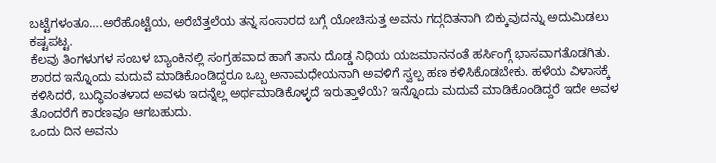ಬಟ್ಟೆಗಳಂತೂ….ಅರೆಹೊಟ್ಟೆಯ, ಅರೆಬೆತ್ತಲೆಯ ತನ್ನ ಸಂಸಾರದ ಬಗ್ಗೆ ಯೋಚಿಸುತ್ತ ಅವನು ಗದ್ಗದಿತನಾಗಿ ಬಿಕ್ಕುವುದನ್ನು ಅದುಮಿಡಲು ಕಷ್ಟಪಟ್ಟ.
ಕೆಲವು ತಿಂಗಳುಗಳ ಸಂಬಳ ಬ್ಯಾಂಕಿನಲ್ಲಿ ಸಂಗ್ರಹವಾದ ಹಾಗೆ ತಾನು ದೊಡ್ಡ ನಿಧಿಯ ಯಜಮಾನನಂತೆ ಹರ್ಸಿಂಗ್ಗೆ ಭಾಸವಾಗತೊಡಗಿತು. ಶಾರದ ಇನ್ನೊಂದು ಮದುವೆ ಮಾಡಿಕೊಂಡಿದ್ದರೂ ಒಬ್ಬ ಅನಾಮಧೇಯನಾಗಿ ಅವಳಿಗೆ ಸ್ವಲ್ಪ ಹಣ ಕಳಿಸಿಕೊಡಬೇಕು. ಹಳೆಯ ವಿಳಾಸಕ್ಕೆ ಕಳಿಸಿದರೆ, ಬುದ್ಧಿವಂತಳಾದ ಅವಳು ಇದನ್ನೆಲ್ಲ ಅರ್ಥಮಾಡಿಕೊಳ್ಳದೆ ಇರುತ್ತಾಳೆಯೆ? ಇನ್ನೊಂದು ಮದುವೆ ಮಾಡಿಕೊಂಡಿದ್ದರೆ ಇದೇ ಅವಳ ತೊಂದರೆಗೆ ಕಾರಣವೂ ಆಗಬಹುದು.
ಒಂದು ದಿನ ಅವನು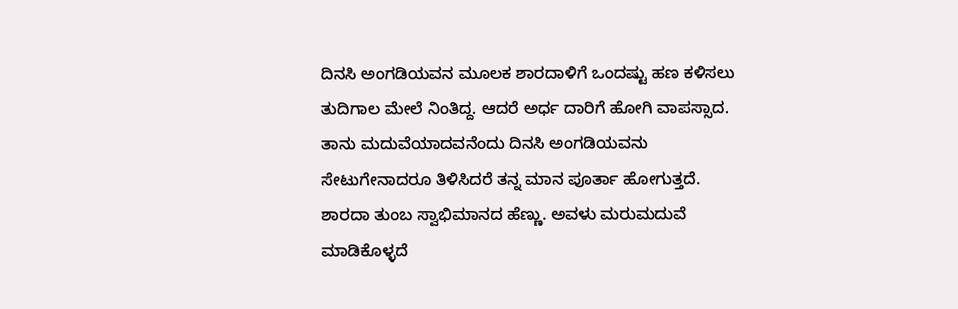ದಿನಸಿ ಅಂಗಡಿಯವನ ಮೂಲಕ ಶಾರದಾಳಿಗೆ ಒಂದಷ್ಟು ಹಣ ಕಳಿಸಲು ತುದಿಗಾಲ ಮೇಲೆ ನಿಂತಿದ್ದ. ಆದರೆ ಅರ್ಧ ದಾರಿಗೆ ಹೋಗಿ ವಾಪಸ್ಸಾದ. ತಾನು ಮದುವೆಯಾದವನೆಂದು ದಿನಸಿ ಅಂಗಡಿಯವನು ಸೇಟುಗೇನಾದರೂ ತಿಳಿಸಿದರೆ ತನ್ನ ಮಾನ ಪೂರ್ತಾ ಹೋಗುತ್ತದೆ.
ಶಾರದಾ ತುಂಬ ಸ್ವಾಭಿಮಾನದ ಹೆಣ್ಣು. ಅವಳು ಮರುಮದುವೆ ಮಾಡಿಕೊಳ್ಳದೆ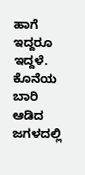ಹಾಗೆ ಇದ್ದರೂ ಇದ್ದಳೆ. ಕೊನೆಯ ಬಾರಿ ಆಡಿದ ಜಗಳದಲ್ಲಿ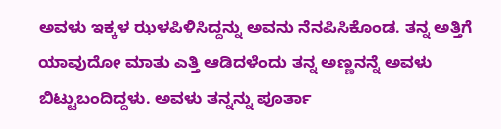ಅವಳು ಇಕ್ಕಳ ಝಳಪಿಳಿಸಿದ್ದನ್ನು ಅವನು ನೆನಪಿಸಿಕೊಂಡ. ತನ್ನ ಅತ್ತಿಗೆ ಯಾವುದೋ ಮಾತು ಎತ್ತಿ ಆಡಿದಳೆಂದು ತನ್ನ ಅಣ್ಣನನ್ನೆ ಅವಳು ಬಿಟ್ಟುಬಂದಿದ್ದಳು. ಅವಳು ತನ್ನನ್ನು ಪೂರ್ತಾ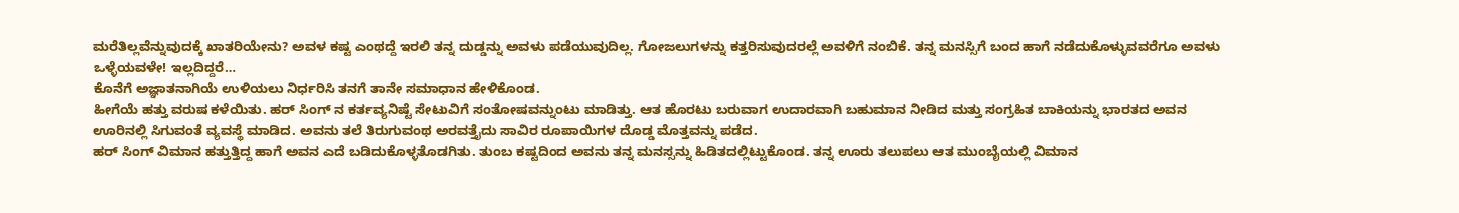ಮರೆತಿಲ್ಲವೆನ್ನುವುದಕ್ಕೆ ಖಾತರಿಯೇನು? ಅವಳ ಕಷ್ಟ ಎಂಥದ್ದೆ ಇರಲಿ ತನ್ನ ದುಡ್ಡನ್ನು ಅವಳು ಪಡೆಯುವುದಿಲ್ಲ. ಗೋಜಲುಗಳನ್ನು ಕತ್ತರಿಸುವುದರಲ್ಲೆ ಅವಳಿಗೆ ನಂಬಿಕೆ. ತನ್ನ ಮನಸ್ಸಿಗೆ ಬಂದ ಹಾಗೆ ನಡೆದುಕೊಳ್ಳುವವರೆಗೂ ಅವಳು ಒಳ್ಳೆಯವಳೇ! ಇಲ್ಲದಿದ್ದರೆ…
ಕೊನೆಗೆ ಅಜ್ಞಾತನಾಗಿಯೆ ಉಳಿಯಲು ನಿರ್ಧರಿಸಿ ತನಗೆ ತಾನೇ ಸಮಾಧಾನ ಹೇಳಿಕೊಂಡ.
ಹೀಗೆಯೆ ಹತ್ತು ವರುಷ ಕಳೆಯಿತು. ಹರ್ ಸಿಂಗ್ ನ ಕರ್ತವ್ಯನಿಷ್ಟೆ ಸೇಟುವಿಗೆ ಸಂತೋಷವನ್ನುಂಟು ಮಾಡಿತ್ತು. ಆತ ಹೊರಟು ಬರುವಾಗ ಉದಾರವಾಗಿ ಬಹುಮಾನ ನೀಡಿದ ಮತ್ತು ಸಂಗ್ರಹಿತ ಬಾಕಿಯನ್ನು ಭಾರತದ ಅವನ ಊರಿನಲ್ಲಿ ಸಿಗುವಂತೆ ವ್ಯವಸ್ಥೆ ಮಾಡಿದ. ಅವನು ತಲೆ ತಿರುಗುವಂಥ ಅರವತ್ತೈದು ಸಾವಿರ ರೂಪಾಯಿಗಳ ದೊಡ್ಡ ಮೊತ್ತವನ್ನು ಪಡೆದ.
ಹರ್ ಸಿಂಗ್ ವಿಮಾನ ಹತ್ತುತ್ತಿದ್ದ ಹಾಗೆ ಅವನ ಎದೆ ಬಡಿದುಕೊಳ್ಳತೊಡಗಿತು. ತುಂಬ ಕಷ್ಟದಿಂದ ಅವನು ತನ್ನ ಮನಸ್ಸನ್ನು ಹಿಡಿತದಲ್ಲಿಟ್ಟುಕೊಂಡ. ತನ್ನ ಊರು ತಲುಪಲು ಆತ ಮುಂಬೈಯಲ್ಲಿ ವಿಮಾನ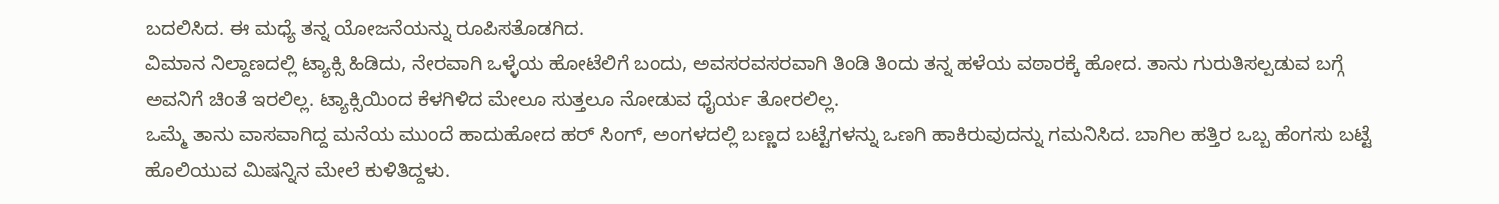ಬದಲಿಸಿದ. ಈ ಮಧ್ಯೆ ತನ್ನ ಯೋಜನೆಯನ್ನು ರೂಪಿಸತೊಡಗಿದ.
ವಿಮಾನ ನಿಲ್ದಾಣದಲ್ಲಿ ಟ್ಯಾಕ್ಸಿ ಹಿಡಿದು, ನೇರವಾಗಿ ಒಳ್ಳೆಯ ಹೋಟೆಲಿಗೆ ಬಂದು, ಅವಸರವಸರವಾಗಿ ತಿಂಡಿ ತಿಂದು ತನ್ನ ಹಳೆಯ ವಠಾರಕ್ಕೆ ಹೋದ. ತಾನು ಗುರುತಿಸಲ್ಪಡುವ ಬಗ್ಗೆ ಅವನಿಗೆ ಚಿಂತೆ ಇರಲಿಲ್ಲ. ಟ್ಯಾಕ್ಸಿಯಿಂದ ಕೆಳಗಿಳಿದ ಮೇಲೂ ಸುತ್ತಲೂ ನೋಡುವ ಧೈರ್ಯ ತೋರಲಿಲ್ಲ.
ಒಮ್ಮೆ ತಾನು ವಾಸವಾಗಿದ್ದ ಮನೆಯ ಮುಂದೆ ಹಾದುಹೋದ ಹರ್ ಸಿಂಗ್, ಅಂಗಳದಲ್ಲಿ ಬಣ್ಣದ ಬಟ್ಟೆಗಳನ್ನು ಒಣಗಿ ಹಾಕಿರುವುದನ್ನು ಗಮನಿಸಿದ. ಬಾಗಿಲ ಹತ್ತಿರ ಒಬ್ಬ ಹೆಂಗಸು ಬಟ್ಟೆ ಹೊಲಿಯುವ ಮಿಷನ್ನಿನ ಮೇಲೆ ಕುಳಿತಿದ್ದಳು.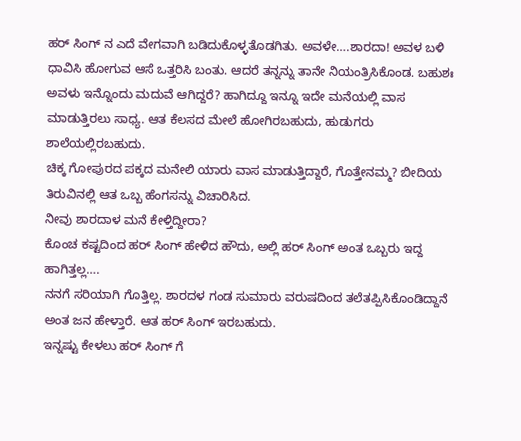ಹರ್ ಸಿಂಗ್ ನ ಎದೆ ವೇಗವಾಗಿ ಬಡಿದುಕೊಳ್ಳತೊಡಗಿತು. ಅವಳೇ….ಶಾರದಾ! ಅವಳ ಬಳಿ ಧಾವಿಸಿ ಹೋಗುವ ಆಸೆ ಒತ್ತರಿಸಿ ಬಂತು. ಆದರೆ ತನ್ನನ್ನು ತಾನೇ ನಿಯಂತ್ರಿಸಿಕೊಂಡ. ಬಹುಶಃ ಅವಳು ಇನ್ನೊಂದು ಮದುವೆ ಆಗಿದ್ದರೆ? ಹಾಗಿದ್ದೂ ಇನ್ನೂ ಇದೇ ಮನೆಯಲ್ಲಿ ವಾಸ ಮಾಡುತ್ತಿರಲು ಸಾಧ್ಯ. ಆತ ಕೆಲಸದ ಮೇಲೆ ಹೋಗಿರಬಹುದು, ಹುಡುಗರು ಶಾಲೆಯಲ್ಲಿರಬಹುದು.
ಚಿಕ್ಕ ಗೋಪುರದ ಪಕ್ಕದ ಮನೇಲಿ ಯಾರು ವಾಸ ಮಾಡುತ್ತಿದ್ದಾರೆ, ಗೊತ್ತೇನಮ್ಮ? ಬೀದಿಯ ತಿರುವಿನಲ್ಲಿ ಆತ ಒಬ್ಬ ಹೆಂಗಸನ್ನು ವಿಚಾರಿಸಿದ.
ನೀವು ಶಾರದಾಳ ಮನೆ ಕೇಳ್ತಿದ್ದೀರಾ?
ಕೊಂಚ ಕಷ್ಟದಿಂದ ಹರ್ ಸಿಂಗ್ ಹೇಳಿದ ಹೌದು, ಅಲ್ಲಿ ಹರ್ ಸಿಂಗ್ ಅಂತ ಒಬ್ಬರು ಇದ್ದ ಹಾಗಿತ್ತಲ್ಲ….
ನನಗೆ ಸರಿಯಾಗಿ ಗೊತ್ತಿಲ್ಲ. ಶಾರದಳ ಗಂಡ ಸುಮಾರು ವರುಷದಿಂದ ತಲೆತಪ್ಪಿಸಿಕೊಂಡಿದ್ದಾನೆ ಅಂತ ಜನ ಹೇಳ್ತಾರೆ. ಆತ ಹರ್ ಸಿಂಗ್ ಇರಬಹುದು.
ಇನ್ನಷ್ಟು ಕೇಳಲು ಹರ್ ಸಿಂಗ್ ಗೆ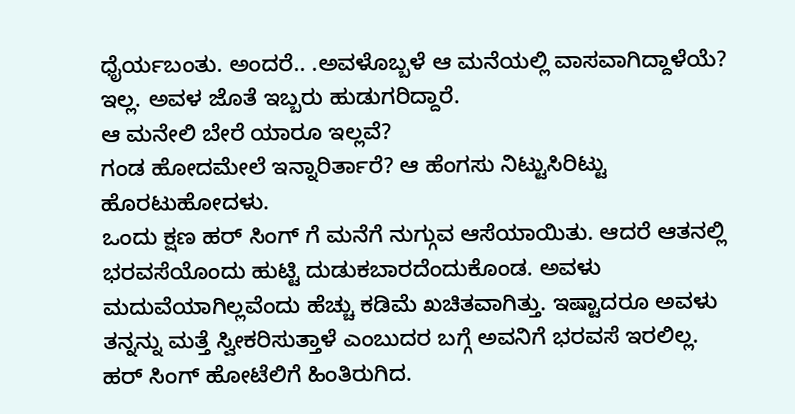ಧೈರ್ಯಬಂತು. ಅಂದರೆ.. .ಅವಳೊಬ್ಬಳೆ ಆ ಮನೆಯಲ್ಲಿ ವಾಸವಾಗಿದ್ದಾಳೆಯೆ?
ಇಲ್ಲ. ಅವಳ ಜೊತೆ ಇಬ್ಬರು ಹುಡುಗರಿದ್ದಾರೆ.
ಆ ಮನೇಲಿ ಬೇರೆ ಯಾರೂ ಇಲ್ಲವೆ?
ಗಂಡ ಹೋದಮೇಲೆ ಇನ್ನಾರಿರ್ತಾರೆ? ಆ ಹೆಂಗಸು ನಿಟ್ಟುಸಿರಿಟ್ಟು ಹೊರಟುಹೋದಳು.
ಒಂದು ಕ್ಷಣ ಹರ್ ಸಿಂಗ್ ಗೆ ಮನೆಗೆ ನುಗ್ಗುವ ಆಸೆಯಾಯಿತು. ಆದರೆ ಆತನಲ್ಲಿ ಭರವಸೆಯೊಂದು ಹುಟ್ಟಿ ದುಡುಕಬಾರದೆಂದುಕೊಂಡ. ಅವಳು ಮದುವೆಯಾಗಿಲ್ಲವೆಂದು ಹೆಚ್ಚು ಕಡಿಮೆ ಖಚಿತವಾಗಿತ್ತು. ಇಷ್ಟಾದರೂ ಅವಳು ತನ್ನನ್ನು ಮತ್ತೆ ಸ್ವೀಕರಿಸುತ್ತಾಳೆ ಎಂಬುದರ ಬಗ್ಗೆ ಅವನಿಗೆ ಭರವಸೆ ಇರಲಿಲ್ಲ.
ಹರ್ ಸಿಂಗ್ ಹೋಟೆಲಿಗೆ ಹಿಂತಿರುಗಿದ.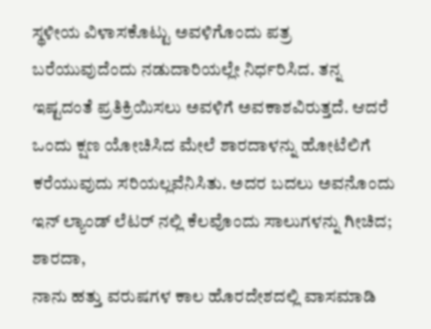ಸ್ಥಳೀಯ ವಿಳಾಸಕೊಟ್ಟು ಅವಳಿಗೊಂದು ಪತ್ರ ಬರೆಯುವುದೆಂದು ನಡುದಾರಿಯಲ್ಲೇ ನಿರ್ಧರಿಸಿದ. ತನ್ನ ಇಷ್ಟದಂತೆ ಪ್ರತಿಕ್ರಿಯಿಸಲು ಅವಳಿಗೆ ಅವಕಾಶವಿರುತ್ತದೆ. ಆದರೆ ಒಂದು ಕ್ಷಣ ಯೋಚಿಸಿದ ಮೇಲೆ ಶಾರದಾಳನ್ನು ಹೋಟೆಲಿಗೆ ಕರೆಯುವುದು ಸರಿಯಲ್ಲವೆನಿಸಿತು. ಅದರ ಬದಲು ಅವನೊಂದು ಇನ್ ಲ್ಯಾಂಡ್ ಲೆಟರ್ ನಲ್ಲಿ ಕೆಲವೊಂದು ಸಾಲುಗಳನ್ನು ಗೀಚಿದ;
ಶಾರದಾ,
ನಾನು ಹತ್ತು ವರುಷಗಳ ಕಾಲ ಹೊರದೇಶದಲ್ಲಿ ವಾಸಮಾಡಿ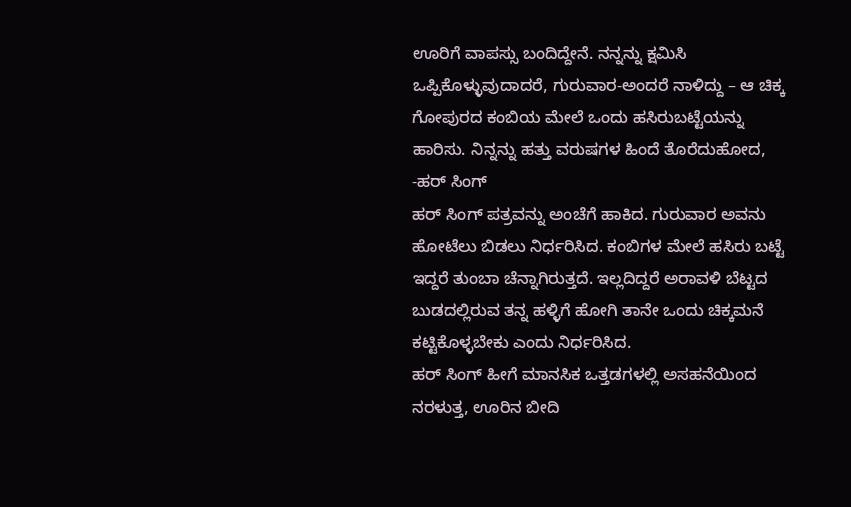ಊರಿಗೆ ವಾಪಸ್ಸು ಬಂದಿದ್ದೇನೆ. ನನ್ನನ್ನು ಕ್ಷಮಿಸಿ ಒಪ್ಪಿಕೊಳ್ಳುವುದಾದರೆ, ಗುರುವಾರ-ಅಂದರೆ ನಾಳಿದ್ದು – ಆ ಚಿಕ್ಕ ಗೋಪುರದ ಕಂಬಿಯ ಮೇಲೆ ಒಂದು ಹಸಿರುಬಟ್ಟೆಯನ್ನು ಹಾರಿಸು. ನಿನ್ನನ್ನು ಹತ್ತು ವರುಷಗಳ ಹಿಂದೆ ತೊರೆದುಹೋದ, -ಹರ್ ಸಿಂಗ್
ಹರ್ ಸಿಂಗ್ ಪತ್ರವನ್ನು ಅಂಚೆಗೆ ಹಾಕಿದ. ಗುರುವಾರ ಅವನು ಹೋಟೆಲು ಬಿಡಲು ನಿರ್ಧರಿಸಿದ. ಕಂಬಿಗಳ ಮೇಲೆ ಹಸಿರು ಬಟ್ಟೆ ಇದ್ದರೆ ತುಂಬಾ ಚೆನ್ನಾಗಿರುತ್ತದೆ. ಇಲ್ಲದಿದ್ದರೆ ಅರಾವಳಿ ಬೆಟ್ಟದ ಬುಡದಲ್ಲಿರುವ ತನ್ನ ಹಳ್ಳಿಗೆ ಹೋಗಿ ತಾನೇ ಒಂದು ಚಿಕ್ಕಮನೆ ಕಟ್ಟಿಕೊಳ್ಳಬೇಕು ಎಂದು ನಿರ್ಧರಿಸಿದ.
ಹರ್ ಸಿಂಗ್ ಹೀಗೆ ಮಾನಸಿಕ ಒತ್ತಡಗಳಲ್ಲಿ ಅಸಹನೆಯಿಂದ ನರಳುತ್ತ, ಊರಿನ ಬೀದಿ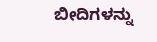ಬೀದಿಗಳನ್ನು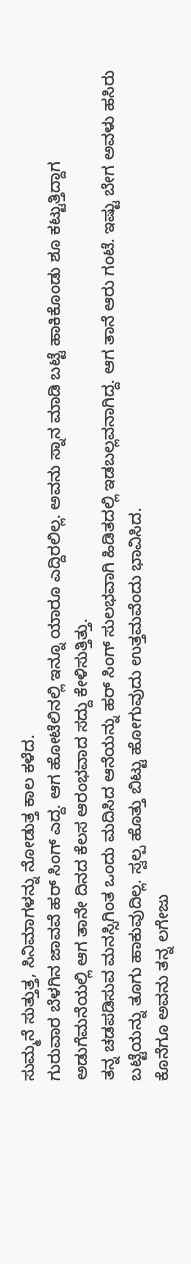ಸುಮ್ಮನೆ ಸುತ್ತುತ್ತ, ಸಿನಿಮಾಗಳನ್ನು ನೋಡುತ್ತ ಕಾಲ ಕಳೆದ.
ಗುರುವಾರ ಬೆಳಗಿನ ಜಾವವೆ ಹರ್ ಸಿಂಗ್ ಎದ್ದ. ಆಗ ಹೋಟೆಲಿನಲ್ಲಿ ಇನ್ನೂ ಯಾರೂ ಎದ್ದಿರಲಿಲ್ಲ. ಅವನು ಸ್ನಾನ ಮಾಡಿ ಬಟ್ಟೆ ಹಾಕಿಕೊಂಡು ಶೂ ಕಟ್ಟುತ್ತಿದ್ದಾಗ ಅಡುಗೆಮನೆಯಲ್ಲಿ ಆಗ ತಾನೇ ದಿನದ ಕೆಲಸ ಆರಂಭವಾದ ಸದ್ದು ಕೇಳಿಸುತ್ತಿತ್ತು.
ತನ್ನ ಚಡಪಡಿಸುವ ಮನಸ್ಸಿಗಿಂತ ಒಂದು ಮದಿಸಿದ ಆನೆಯನ್ನು ಹರ್ ಸಿಂಗ್ ಸುಲಭವಾಗಿ ಹಿಡಿತದಲ್ಲಿ ಇಡಬಲ್ಲವನಾಗಿದ್ದ. ಆಗ ತಾನೆ ಆರು ಗಂಟೆ. ಇಷ್ಟು ಬೇಗ ಅವಳು ಹಸಿರು ಬಟ್ಟೆಯನ್ನು ತೂಗು ಹಾಕುವುದಿಲ್ಲ. ಸ್ವಲ್ಪ ಹೊತ್ತು ಬಿಟ್ಟು ಹೋಗುವುದು ಉತ್ತಮವೆಂದು ಭಾವಿಸಿದ.
ಕೊನೆಗೂ ಅವನು ತನ್ನ ಲಗೇಜು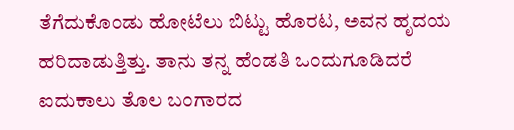ತೆಗೆದುಕೊಂಡು ಹೋಟೆಲು ಬಿಟ್ಟು ಹೊರಟ, ಅವನ ಹೃದಯ ಹರಿದಾಡುತ್ತಿತ್ತು. ತಾನು ತನ್ನ ಹೆಂಡತಿ ಒಂದುಗೂಡಿದರೆ ಐದುಕಾಲು ತೊಲ ಬಂಗಾರದ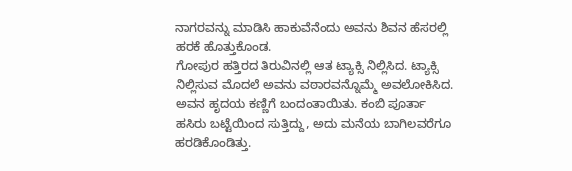ನಾಗರವನ್ನು ಮಾಡಿಸಿ ಹಾಕುವೆನೆಂದು ಅವನು ಶಿವನ ಹೆಸರಲ್ಲಿ ಹರಕೆ ಹೊತ್ತುಕೊಂಡ.
ಗೋಪುರ ಹತ್ತಿರದ ತಿರುವಿನಲ್ಲಿ ಆತ ಟ್ಯಾಕ್ಸಿ ನಿಲ್ಲಿಸಿದ. ಟ್ಯಾಕ್ಸಿ ನಿಲ್ಲಿಸುವ ಮೊದಲೆ ಅವನು ವಠಾರವನ್ನೊಮ್ಮೆ ಅವಲೋಕಿಸಿದ. ಅವನ ಹೃದಯ ಕಣ್ಣಿಗೆ ಬಂದಂತಾಯಿತು. ಕಂಬಿ ಪೂರ್ತಾ ಹಸಿರು ಬಟ್ಟೆಯಿಂದ ಸುತ್ತಿದ್ದು, ಅದು ಮನೆಯ ಬಾಗಿಲವರೆಗೂ ಹರಡಿಕೊಂಡಿತ್ತು.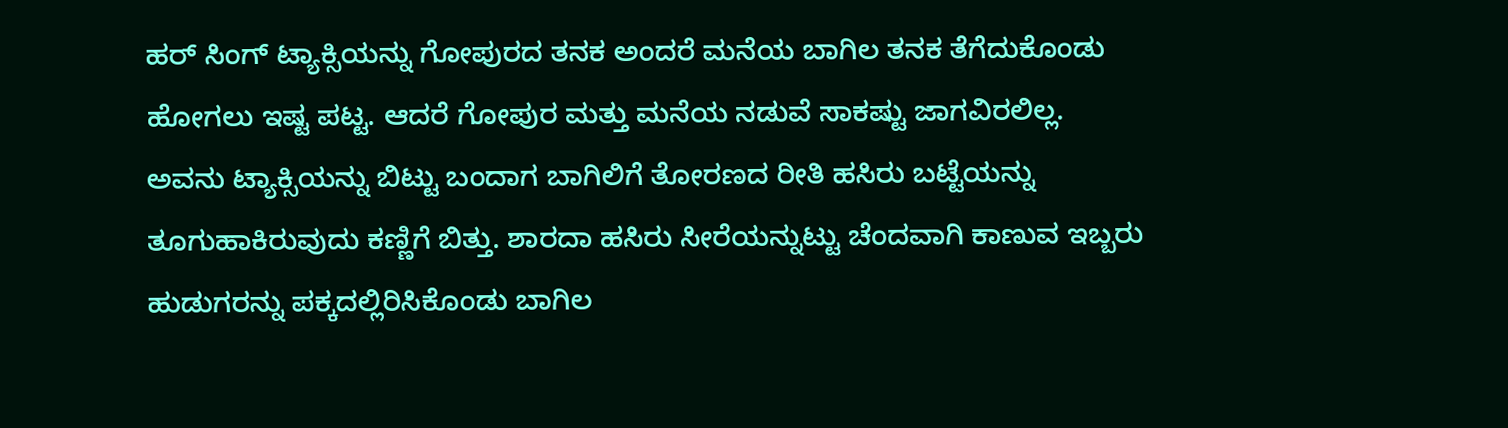ಹರ್ ಸಿಂಗ್ ಟ್ಯಾಕ್ಸಿಯನ್ನು ಗೋಪುರದ ತನಕ ಅಂದರೆ ಮನೆಯ ಬಾಗಿಲ ತನಕ ತೆಗೆದುಕೊಂಡು ಹೋಗಲು ಇಷ್ಟ ಪಟ್ಟ. ಆದರೆ ಗೋಪುರ ಮತ್ತು ಮನೆಯ ನಡುವೆ ಸಾಕಷ್ಟು ಜಾಗವಿರಲಿಲ್ಲ.
ಅವನು ಟ್ಯಾಕ್ಸಿಯನ್ನು ಬಿಟ್ಟು ಬಂದಾಗ ಬಾಗಿಲಿಗೆ ತೋರಣದ ರೀತಿ ಹಸಿರು ಬಟ್ಟೆಯನ್ನು ತೂಗುಹಾಕಿರುವುದು ಕಣ್ಣಿಗೆ ಬಿತ್ತು. ಶಾರದಾ ಹಸಿರು ಸೀರೆಯನ್ನುಟ್ಟು ಚೆಂದವಾಗಿ ಕಾಣುವ ಇಬ್ಬರು ಹುಡುಗರನ್ನು ಪಕ್ಕದಲ್ಲಿರಿಸಿಕೊಂಡು ಬಾಗಿಲ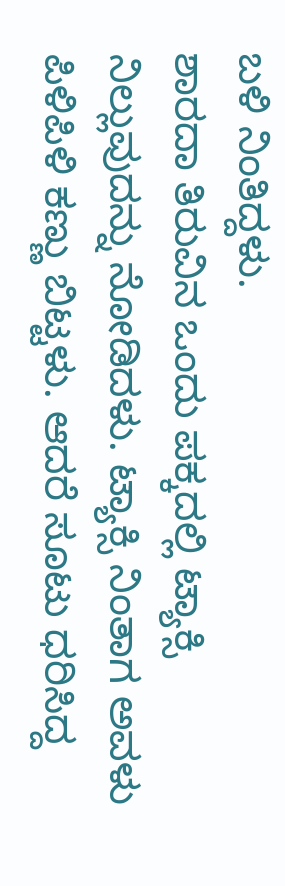ಬಳಿ ನಿಂತಿದ್ದಳು.
ಶಾರದಾ ತಿರುವಿನ ಒಂದು ಪಕ್ಕದಲ್ಲಿ ಟ್ಯಾಕ್ಸಿ ನಿಲ್ಲುವುದನ್ನು ನೋಡಿದಳು. ಟ್ಯಾಕ್ಸಿ ನಿಂತಾಗ ಅವಳು ಪಿಳಿಪಿಳಿ ಕಣ್ಣು ಬಿಟ್ಟಳು. ಆದರೆ ಸೂಟು ಧರಿಸಿದ್ದ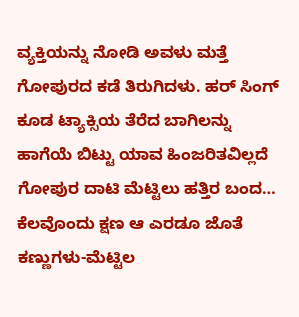ವ್ಯಕ್ತಿಯನ್ನು ನೋಡಿ ಅವಳು ಮತ್ತೆ ಗೋಪುರದ ಕಡೆ ತಿರುಗಿದಳು. ಹರ್ ಸಿಂಗ್ ಕೂಡ ಟ್ಯಾಕ್ಸಿಯ ತೆರೆದ ಬಾಗಿಲನ್ನು ಹಾಗೆಯೆ ಬಿಟ್ಟು ಯಾವ ಹಿಂಜರಿತವಿಲ್ಲದೆ ಗೋಪುರ ದಾಟಿ ಮೆಟ್ಟಿಲು ಹತ್ತಿರ ಬಂದ…
ಕೆಲವೊಂದು ಕ್ಷಣ ಆ ಎರಡೂ ಜೊತೆ ಕಣ್ಣುಗಳು-ಮೆಟ್ಟಿಲ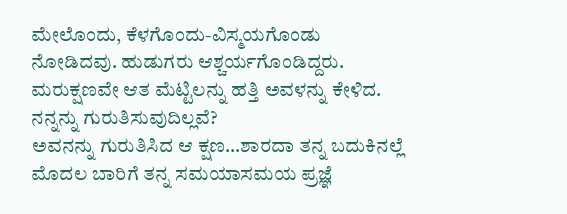ಮೇಲೊಂದು, ಕೆಳಗೊಂದು-ವಿಸ್ಮಯಗೊಂಡು ನೋಡಿದವು. ಹುಡುಗರು ಆಶ್ಚರ್ಯಗೊಂಡಿದ್ದರು. ಮರುಕ್ಷಣವೇ ಆತ ಮೆಟ್ಟಿಲನ್ನು ಹತ್ತಿ ಅವಳನ್ನು ಕೇಳಿದ.
ನನ್ನನ್ನು ಗುರುತಿಸುವುದಿಲ್ಲವೆ?
ಅವನನ್ನು ಗುರುತಿಸಿದ ಆ ಕ್ಷಣ…ಶಾರದಾ ತನ್ನ ಬದುಕಿನಲ್ಲೆ ಮೊದಲ ಬಾರಿಗೆ ತನ್ನ ಸಮಯಾಸಮಯ ಪ್ರಜ್ಞೆ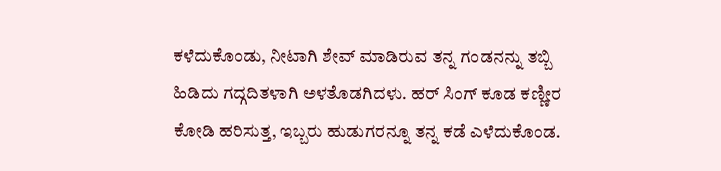ಕಳೆದುಕೊಂಡು, ನೀಟಾಗಿ ಶೇವ್ ಮಾಡಿರುವ ತನ್ನ ಗಂಡನನ್ನು ತಬ್ಬಿ ಹಿಡಿದು ಗದ್ಗದಿತಳಾಗಿ ಅಳತೊಡಗಿದಳು. ಹರ್ ಸಿಂಗ್ ಕೂಡ ಕಣ್ಣೀರ ಕೋಡಿ ಹರಿಸುತ್ತ, ಇಬ್ಬರು ಹುಡುಗರನ್ನೂ ತನ್ನ ಕಡೆ ಎಳೆದುಕೊಂಡ.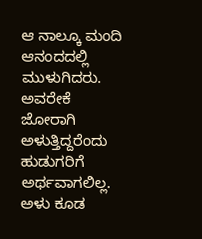ಆ ನಾಲ್ಕೂ ಮಂದಿ ಆನಂದದಲ್ಲಿ ಮುಳುಗಿದರು. ಅವರೇಕೆ ಜೋರಾಗಿ ಅಳುತ್ತಿದ್ದರೆಂದು ಹುಡುಗರಿಗೆ ಅರ್ಥವಾಗಲಿಲ್ಲ. ಅಳು ಕೂಡ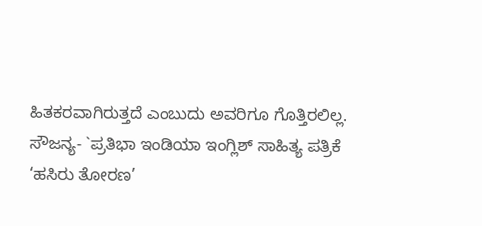ಹಿತಕರವಾಗಿರುತ್ತದೆ ಎಂಬುದು ಅವರಿಗೂ ಗೊತ್ತಿರಲಿಲ್ಲ.
ಸೌಜನ್ಯ- `ಪ್ರತಿಭಾ ಇಂಡಿಯಾ ಇಂಗ್ಲಿಶ್ ಸಾಹಿತ್ಯ ಪತ್ರಿಕೆ
‘ಹಸಿರು ತೋರಣ’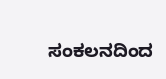ಸಂಕಲನದಿಂದ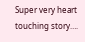Super very heart touching story….